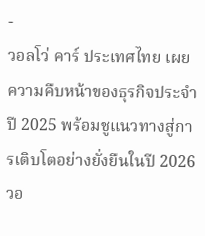-
วอลโว่ คาร์ ประเทศไทย เผยความคืบหน้าของธุรกิจประจำปี 2025 พร้อมชูแนวทางสู่การเติบโตอย่างยั่งยืนในปี 2026
วอ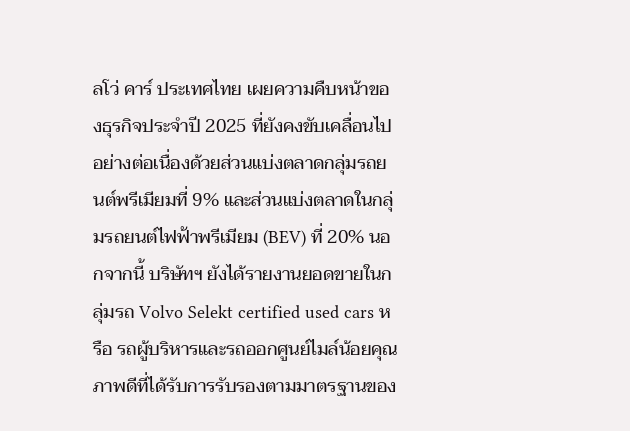ลโว่ คาร์ ประเทศไทย เผยความคืบหน้าของธุรกิจประจำปี 2025 ที่ยังคงขับเคลื่อนไปอย่างต่อเนื่องด้วยส่วนแบ่งตลาดกลุ่มรถยนต์พรีเมียมที่ 9% และส่วนแบ่งตลาดในกลุ่มรถยนต์ไฟฟ้าพรีเมียม (BEV) ที่ 20% นอกจากนี้ บริษัทฯ ยังได้รายงานยอดขายในกลุ่มรถ Volvo Selekt certified used cars หรือ รถผู้บริหารและรถออกศูนย์ไมล์น้อยคุณภาพดีที่ได้รับการรับรองตามมาตรฐานของ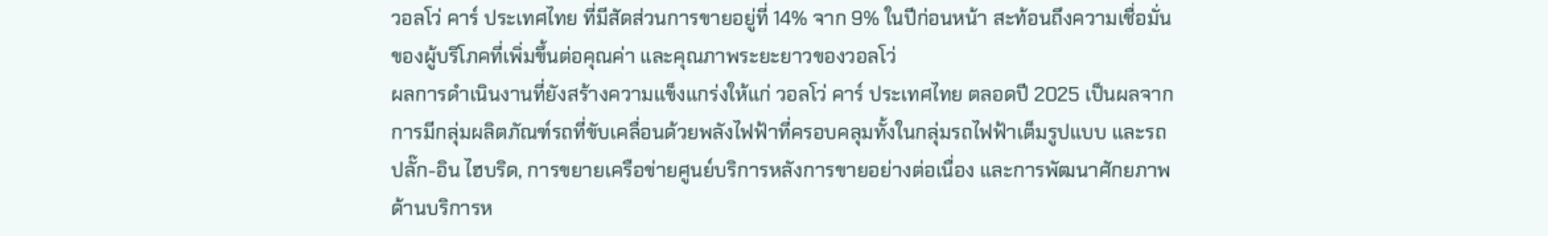วอลโว่ คาร์ ประเทศไทย ที่มีสัดส่วนการขายอยู่ที่ 14% จาก 9% ในปีก่อนหน้า สะท้อนถึงความเชื่อมั่นของผู้บริโภคที่เพิ่มขึ้นต่อคุณค่า และคุณภาพระยะยาวของวอลโว่
ผลการดำเนินงานที่ยังสร้างความแข็งแกร่งให้แก่ วอลโว่ คาร์ ประเทศไทย ตลอดปี 2025 เป็นผลจากการมีกลุ่มผลิตภัณฑ์รถที่ขับเคลื่อนด้วยพลังไฟฟ้าที่ครอบคลุมทั้งในกลุ่มรถไฟฟ้าเต็มรูปแบบ และรถปลั๊ก-อิน ไฮบริด, การขยายเครือข่ายศูนย์บริการหลังการขายอย่างต่อเนื่อง และการพัฒนาศักยภาพด้านบริการห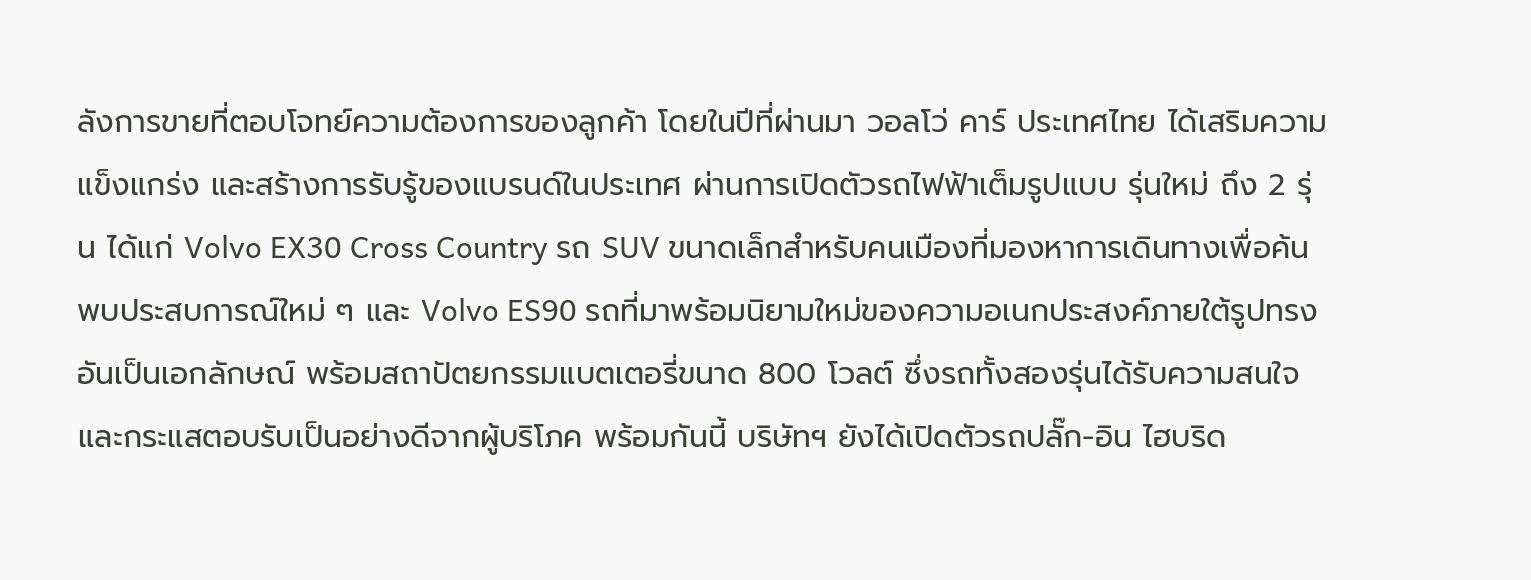ลังการขายที่ตอบโจทย์ความต้องการของลูกค้า โดยในปีที่ผ่านมา วอลโว่ คาร์ ประเทศไทย ได้เสริมความแข็งแกร่ง และสร้างการรับรู้ของแบรนด์ในประเทศ ผ่านการเปิดตัวรถไฟฟ้าเต็มรูปแบบ รุ่นใหม่ ถึง 2 รุ่น ได้แก่ Volvo EX30 Cross Country รถ SUV ขนาดเล็กสำหรับคนเมืองที่มองหาการเดินทางเพื่อค้นพบประสบการณ์ใหม่ ๆ และ Volvo ES90 รถที่มาพร้อมนิยามใหม่ของความอเนกประสงค์ภายใต้รูปทรงอันเป็นเอกลักษณ์ พร้อมสถาปัตยกรรมแบตเตอรี่ขนาด 800 โวลต์ ซึ่งรถทั้งสองรุ่นได้รับความสนใจ และกระแสตอบรับเป็นอย่างดีจากผู้บริโภค พร้อมกันนี้ บริษัทฯ ยังได้เปิดตัวรถปลั๊ก-อิน ไฮบริด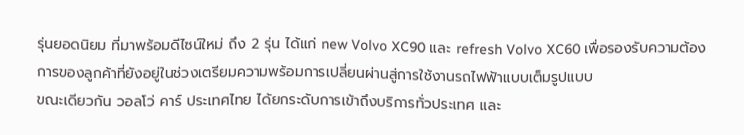รุ่นยอดนิยม ที่มาพร้อมดีไซน์ใหม่ ถึง 2 รุ่น ได้แก่ new Volvo XC90 และ refresh Volvo XC60 เพื่อรองรับความต้องการของลูกค้าที่ยังอยู่ในช่วงเตรียมความพร้อมการเปลี่ยนผ่านสู่การใช้งานรถไฟฟ้าแบบเต็มรูปแบบ
ขณะเดียวกัน วอลโว่ คาร์ ประเทศไทย ได้ยกระดับการเข้าถึงบริการทั่วประเทศ และ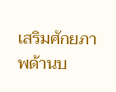เสริมศักยภาพด้านบ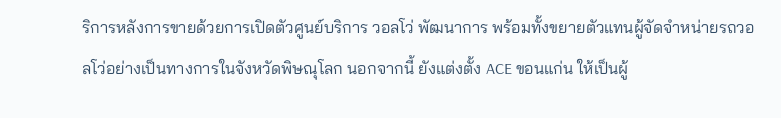ริการหลังการขายด้วยการเปิดตัวศูนย์บริการ วอลโว่ พัฒนาการ พร้อมทั้งขยายตัวแทนผู้จัดจำหน่ายรถวอลโว่อย่างเป็นทางการในจังหวัดพิษณุโลก นอกจากนี้ ยังแต่งตั้ง ACE ขอนแก่น ให้เป็นผู้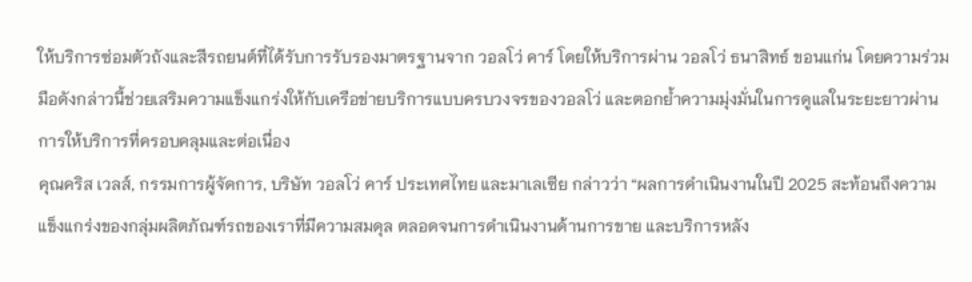ให้บริการซ่อมตัวถังและสีรถยนต์ที่ได้รับการรับรองมาตรฐานจาก วอลโว่ คาร์ โดยให้บริการผ่าน วอลโว่ ธนาสิทธ์ ขอนแก่น โดยความร่วมมือดังกล่าวนี้ช่วยเสริมความแข็งแกร่งให้กับเครือข่ายบริการแบบครบวงจรของวอลโว่ และตอกย้ำความมุ่งมั่นในการดูแลในระยะยาวผ่านการให้บริการที่ครอบคลุมและต่อเนื่อง
คุณคริส เวลส์, กรรมการผู้จัดการ, บริษัท วอลโว่ คาร์ ประเทศไทย และมาเลเซีย กล่าวว่า “ผลการดำเนินงานในปี 2025 สะท้อนถึงความแข็งแกร่งของกลุ่มผลิตภัณฑ์รถของเราที่มีความสมดุล ตลอดจนการดำเนินงานด้านการขาย และบริการหลัง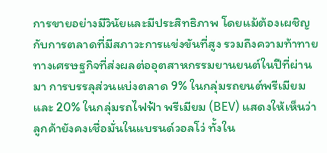การขายอย่างมีวินัยและมีประสิทธิภาพ โดยแม้ต้องเผชิญกับการตลาดที่มีสภาวะการแข่งขันที่สูง รวมถึงความท้าทายทางเศรษฐกิจที่ส่งผลต่ออุตสาหกรรมยานยนต์ในปีที่ผ่านมา การบรรลุส่วนแบ่งตลาด 9% ในกลุ่มรถยนต์พรีเมียม และ 20% ในกลุ่มรถไฟฟ้า พรีเมียม (BEV) แสดงให้เห็นว่าลูกค้ายังคงเชื่อมั่นในแบรนด์วอลโว่ ทั้งใน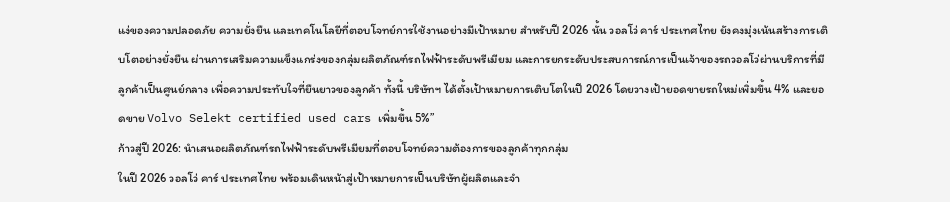แง่ของความปลอดภัย ความยั่งยืน และเทคโนโลยีที่ตอบโจทย์การใช้งานอย่างมีเป้าหมาย สำหรับปี 2026 นั้น วอลโว่ คาร์ ประเทศไทย ยังคงมุ่งเน้นสร้างการเติบโตอย่างยั่งยืน ผ่านการเสริมความแข็งแกร่งของกลุ่มผลิตภัณฑ์รถไฟฟ้าระดับพรีเมียม และการยกระดับประสบการณ์การเป็นเจ้าของรถวอลโว่ผ่านบริการที่มีลูกค้าเป็นศูนย์กลาง เพื่อความประทับใจที่ยืนยาวของลูกค้า ทั้งนี้ บริษัทฯ ได้ตั้งเป้าหมายการเติบโตในปี 2026 โดยวางเป้ายอดขายรถใหม่เพิ่มขึ้น 4% และยอดขาย Volvo Selekt certified used cars เพิ่มขึ้น 5%”
ก้าวสู่ปี 2026: นำเสนอผลิตภัณฑ์รถไฟฟ้าระดับพรีเมียมที่ตอบโจทย์ความต้องการของลูกค้าทุกกลุ่ม
ในปี 2026 วอลโว่ คาร์ ประเทศไทย พร้อมเดินหน้าสู่เป้าหมายการเป็นบริษัทผู้ผลิตและจำ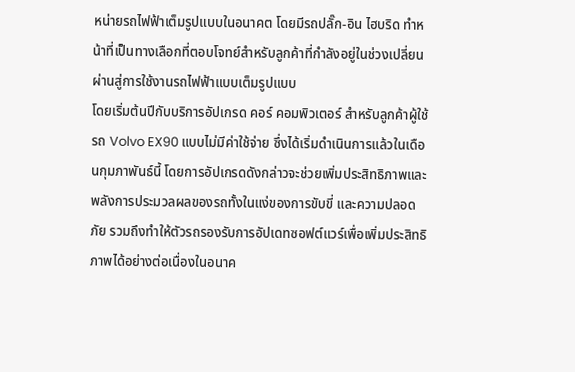หน่ายรถไฟฟ้าเต็มรูปแบบในอนาคต โดยมีรถปลั๊ก-อิน ไฮบริด ทำหน้าที่เป็นทางเลือกที่ตอบโจทย์สำหรับลูกค้าที่กำลังอยู่ในช่วงเปลี่ยนผ่านสู่การใช้งานรถไฟฟ้าแบบเต็มรูปแบบ
โดยเริ่มต้นปีกับบริการอัปเกรด คอร์ คอมพิวเตอร์ สำหรับลูกค้าผู้ใช้รถ Volvo EX90 แบบไม่มีค่าใช้จ่าย ซึ่งได้เริ่มดำเนินการแล้วในเดือนกุมภาพันธ์นี้ โดยการอัปเกรดดังกล่าวจะช่วยเพิ่มประสิทธิภาพและพลังการประมวลผลของรถทั้งในแง่ของการขับขี่ และความปลอดภัย รวมถึงทำให้ตัวรถรองรับการอัปเดทซอฟต์แวร์เพื่อเพิ่มประสิทธิภาพได้อย่างต่อเนื่องในอนาค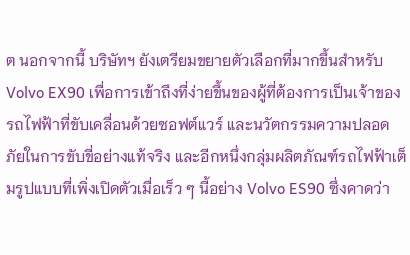ต นอกจากนี้ บริษัทฯ ยังเตรียมขยายตัวเลือกที่มากขึ้นสำหรับ Volvo EX90 เพื่อการเข้าถึงที่ง่ายขึ้นของผู้ที่ต้องการเป็นเจ้าของรถไฟฟ้าที่ขับเคลื่อนด้วยซอฟต์แวร์ และนวัตกรรมความปลอดภัยในการขับขี่อย่างแท้จริง และอีกหนึ่งกลุ่มผลิตภัณฑ์รถไฟฟ้าเต็มรูปแบบที่เพิ่งเปิดตัวเมื่อเร็ว ๆ นี้อย่าง Volvo ES90 ซึ่งคาดว่า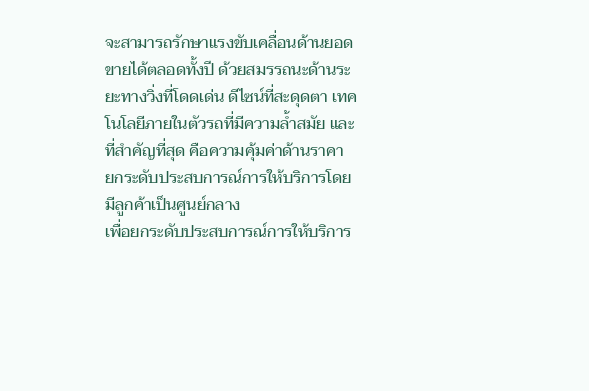จะสามารถรักษาแรงขับเคลื่อนด้านยอดขายได้ตลอดทั้งปี ด้วยสมรรถนะด้านระยะทางวิ่งที่โดดเด่น ดีไซน์ที่สะดุดตา เทคโนโลยีภายในตัวรถที่มีความล้ำสมัย และที่สำคัญที่สุด คือความคุ้มค่าด้านราคา
ยกระดับประสบการณ์การให้บริการโดยมีลูกค้าเป็นศูนย์กลาง
เพื่อยกระดับประสบการณ์การให้บริการ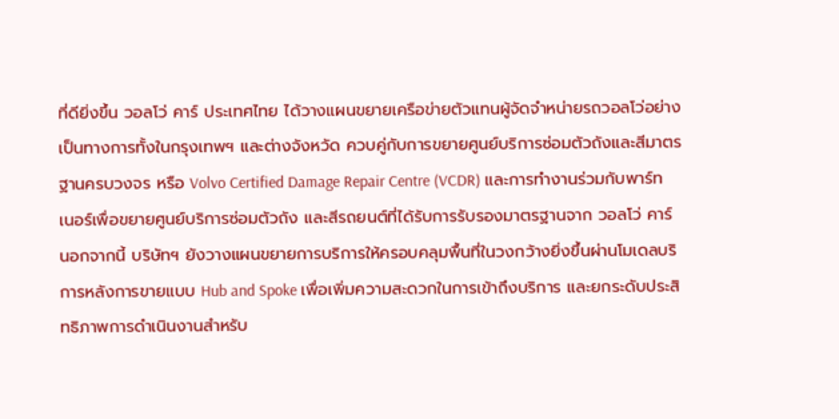ที่ดียิ่งขึ้น วอลโว่ คาร์ ประเทศไทย ได้วางแผนขยายเครือข่ายตัวแทนผู้จัดจำหน่ายรถวอลโว่อย่างเป็นทางการทั้งในกรุงเทพฯ และต่างจังหวัด ควบคู่กับการขยายศูนย์บริการซ่อมตัวถังและสีมาตรฐานครบวงจร หรือ Volvo Certified Damage Repair Centre (VCDR) และการทำงานร่วมกับพาร์ทเนอร์เพื่อขยายศูนย์บริการซ่อมตัวถัง และสีรถยนต์ที่ได้รับการรับรองมาตรฐานจาก วอลโว่ คาร์ นอกจากนี้ บริษัทฯ ยังวางแผนขยายการบริการให้ครอบคลุมพื้นที่ในวงกว้างยิ่งขึ้นผ่านโมเดลบริการหลังการขายแบบ Hub and Spoke เพื่อเพิ่มความสะดวกในการเข้าถึงบริการ และยกระดับประสิทธิภาพการดำเนินงานสำหรับ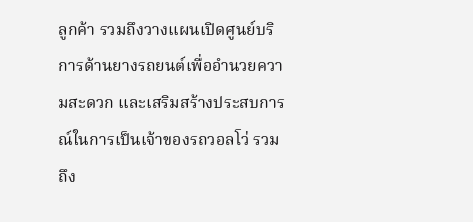ลูกค้า รวมถึงวางแผนเปิดศูนย์บริการด้านยางรถยนต์เพื่ออำนวยความสะดวก และเสริมสร้างประสบการณ์ในการเป็นเจ้าของรถวอลโว่ รวมถึง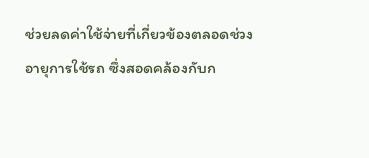ช่วยลดค่าใช้จ่ายที่เกี่ยวข้องตลอดช่วงอายุการใช้รถ ซึ่งสอดคล้องกับก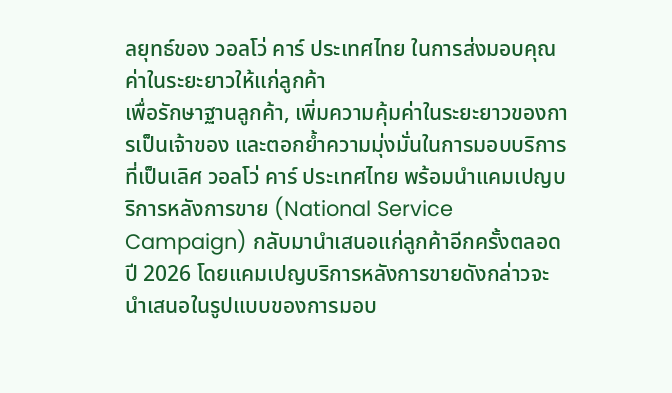ลยุทธ์ของ วอลโว่ คาร์ ประเทศไทย ในการส่งมอบคุณค่าในระยะยาวให้แก่ลูกค้า
เพื่อรักษาฐานลูกค้า, เพิ่มความคุ้มค่าในระยะยาวของการเป็นเจ้าของ และตอกย้ำความมุ่งมั่นในการมอบบริการที่เป็นเลิศ วอลโว่ คาร์ ประเทศไทย พร้อมนำแคมเปญบริการหลังการขาย (National Service Campaign) กลับมานำเสนอแก่ลูกค้าอีกครั้งตลอดปี 2026 โดยแคมเปญบริการหลังการขายดังกล่าวจะนำเสนอในรูปแบบของการมอบ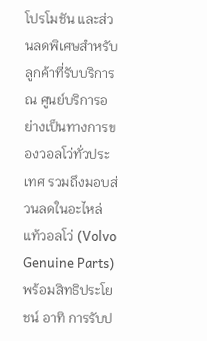โปรโมชัน และส่วนลดพิเศษสำหรับลูกค้าที่รับบริการ ณ ศูนย์บริการอย่างเป็นทางการของวอลโว่ทั่วประเทศ รวมถึงมอบส่วนลดในอะไหล่แท้วอลโว่ (Volvo Genuine Parts) พร้อมสิทธิประโยชน์ อาทิ การรับป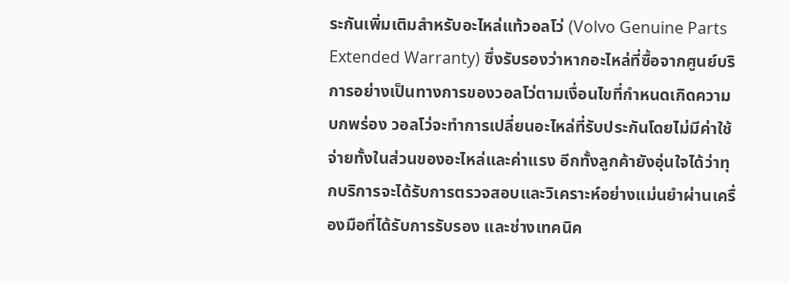ระกันเพิ่มเติมสำหรับอะไหล่แท้วอลโว่ (Volvo Genuine Parts Extended Warranty) ซึ่งรับรองว่าหากอะไหล่ที่ซื้อจากศูนย์บริการอย่างเป็นทางการของวอลโว่ตามเงื่อนไขที่กำหนดเกิดความบกพร่อง วอลโว่จะทำการเปลี่ยนอะไหล่ที่รับประกันโดยไม่มีค่าใช้จ่ายทั้งในส่วนของอะไหล่และค่าแรง อีกทั้งลูกค้ายังอุ่นใจได้ว่าทุกบริการจะได้รับการตรวจสอบและวิเคราะห์อย่างแม่นยำผ่านเครื่องมือที่ได้รับการรับรอง และช่างเทคนิค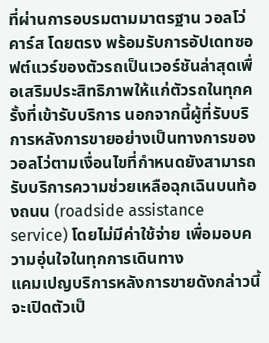ที่ผ่านการอบรมตามมาตรฐาน วอลโว่ คาร์ส โดยตรง พร้อมรับการอัปเดทซอฟต์แวร์ของตัวรถเป็นเวอร์ชันล่าสุดเพื่อเสริมประสิทธิภาพให้แก่ตัวรถในทุกครั้งที่เข้ารับบริการ นอกจากนี้ผู้ที่รับบริการหลังการขายอย่างเป็นทางการของวอลโว่ตามเงื่อนไขที่กำหนดยังสามารถรับบริการความช่วยเหลือฉุกเฉินบนท้องถนน (roadside assistance service) โดยไม่มีค่าใช้จ่าย เพื่อมอบความอุ่นใจในทุกการเดินทาง
แคมเปญบริการหลังการขายดังกล่าวนี้ จะเปิดตัวเป็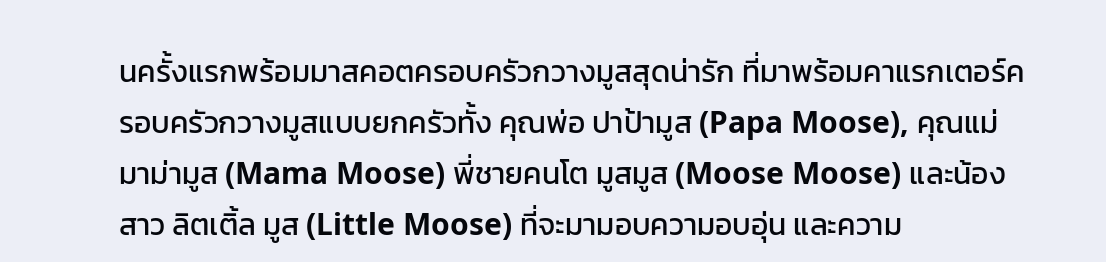นครั้งแรกพร้อมมาสคอตครอบครัวกวางมูสสุดน่ารัก ที่มาพร้อมคาแรกเตอร์ครอบครัวกวางมูสแบบยกครัวทั้ง คุณพ่อ ปาป้ามูส (Papa Moose), คุณแม่ มาม่ามูส (Mama Moose) พี่ชายคนโต มูสมูส (Moose Moose) และน้องสาว ลิตเติ้ล มูส (Little Moose) ที่จะมามอบความอบอุ่น และความ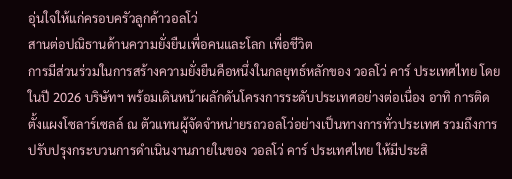อุ่นใจให้แก่ครอบครัวลูกค้าวอลโว่
สานต่อปณิธานด้านความยั่งยืนเพื่อคนและโลก เพื่อชีวิต
การมีส่วนร่วมในการสร้างความยั่งยืนคือหนึ่งในกลยุทธ์หลักของ วอลโว่ คาร์ ประเทศไทย โดยในปี 2026 บริษัทฯ พร้อมเดินหน้าผลักดันโครงการระดับประเทศอย่างต่อเนื่อง อาทิ การติดตั้งแผงโซลาร์เซลล์ ณ ตัวแทนผู้จัดจำหน่ายรถวอลโว่อย่างเป็นทางการทั่วประเทศ รวมถึงการปรับปรุงกระบวนการดำเนินงานภายในของ วอลโว่ คาร์ ประเทศไทย ให้มีประสิ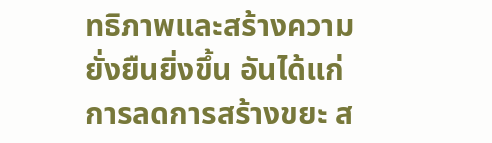ทธิภาพและสร้างความยั่งยืนยิ่งขึ้น อันได้แก่ การลดการสร้างขยะ ส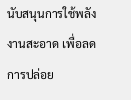นับสนุนการใช้พลังงานสะอาด เพื่อลดการปล่อย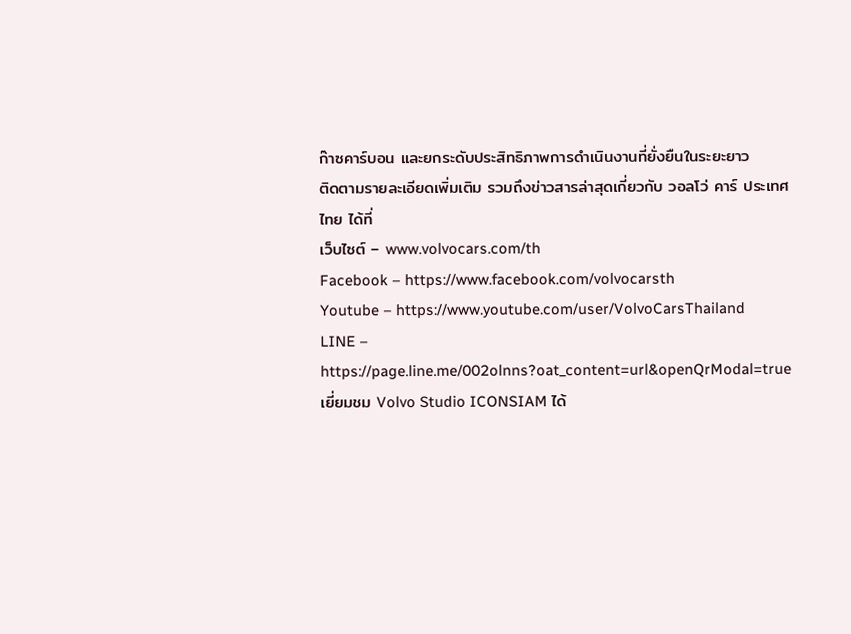ก๊าซคาร์บอน และยกระดับประสิทธิภาพการดำเนินงานที่ยั่งยืนในระยะยาว
ติดตามรายละเอียดเพิ่มเติม รวมถึงข่าวสารล่าสุดเกี่ยวกับ วอลโว่ คาร์ ประเทศไทย ได้ที่
เว็บไซต์ – www.volvocars.com/th
Facebook – https://www.facebook.com/volvocarsth
Youtube – https://www.youtube.com/user/VolvoCarsThailand
LINE – https://page.line.me/002olnns?oat_content=url&openQrModal=trueเยี่ยมชม Volvo Studio ICONSIAM ได้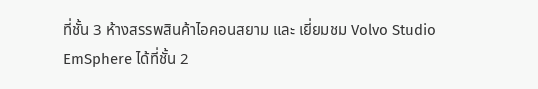ที่ชั้น 3 ห้างสรรพสินค้าไอคอนสยาม และ เยี่ยมชม Volvo Studio EmSphere ได้ที่ชั้น 2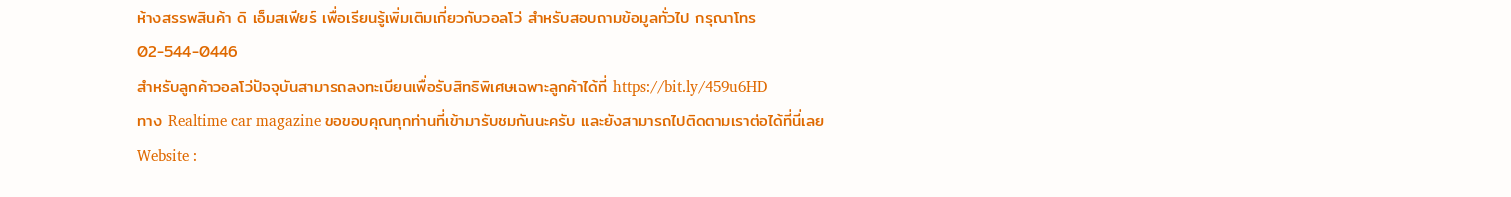ห้างสรรพสินค้า ดิ เอ็มสเฟียร์ เพื่อเรียนรู้เพิ่มเติมเกี่ยวกับวอลโว่ สำหรับสอบถามข้อมูลทั่วไป กรุณาโทร 02-544-0446
สำหรับลูกค้าวอลโว่ปัจจุบันสามารถลงทะเบียนเพื่อรับสิทธิพิเศษเฉพาะลูกค้าได้ที่ https://bit.ly/459u6HD
ทาง Realtime car magazine ขอขอบคุณทุกท่านที่เข้ามารับชมกันนะครับ และยังสามารถไปติดตามเราต่อได้ที่นี่เลย
Website :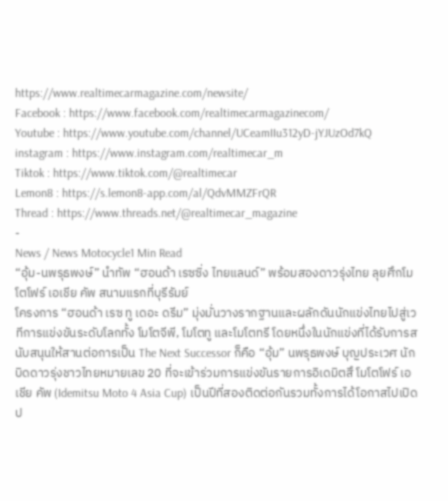https://www.realtimecarmagazine.com/newsite/
Facebook : https://www.facebook.com/realtimecarmagazinecom/
Youtube : https://www.youtube.com/channel/UCeamIIu312yD-jYJUzOd7kQ
instagram : https://www.instagram.com/realtimecar_m
Tiktok : https://www.tiktok.com/@realtimecar
Lemon8 : https://s.lemon8-app.com/al/QdvMMZFrQR
Thread : https://www.threads.net/@realtimecar_magazine
-
News / News Motocycle1 Min Read
“อุ้ม-นพรุธพงษ์” นำทัพ “ฮอนด้า เรซซิ่ง ไทยแลนด์” พร้อมสองดาวรุ่งไทย ลุยศึกโมโตโฟร์ เอเชีย คัพ สนามแรกที่บุรีรัมย์
โครงการ “ฮอนด้า เรซ ทู เดอะ ดรีม” มุ่งมั่นวางรากฐานและผลักดันนักแข่งไทยไปสู่เวทีการแข่งขันระดับโลกทั้ง โมโตจีพี, โมโตทู และโมโตทรี โดยหนึ่งในนักแข่งที่ได้รับการสนับสนุนให้สานต่อการเป็น The Next Successor ก็คือ “อุ้ม” นพรุธพงษ์ บุญประเวศ นักบิดดาวรุ่งชาวไทยหมายเลข 20 ที่จะเข้าร่วมการแข่งขันรายการอิเดมิตสึ โมโตโฟร์ เอเชีย คัพ (Idemitsu Moto 4 Asia Cup) เป็นปีที่สองติดต่อกันรวมทั้งการได้โอกาสไปเปิดป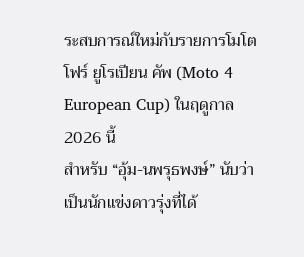ระสบการณ์ใหม่กับรายการโมโตโฟร์ ยูโรเปียน คัพ (Moto 4 European Cup) ในฤดูกาล 2026 นี้
สำหรับ “อุ้ม-นพรุธพงษ์” นับว่าเป็นนักแข่งดาวรุ่งที่ได้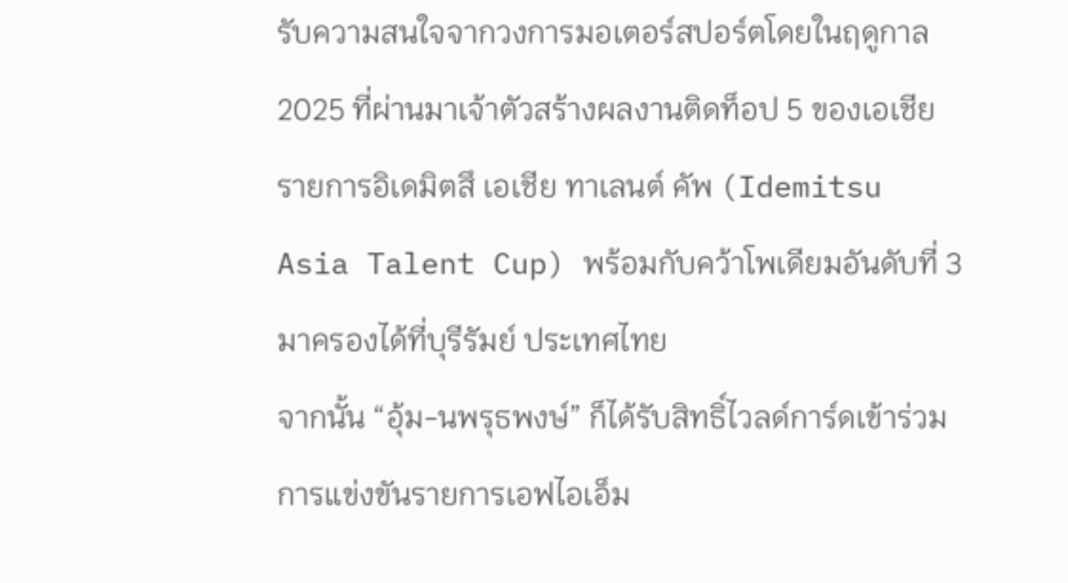รับความสนใจจากวงการมอเตอร์สปอร์ตโดยในฤดูกาล 2025 ที่ผ่านมาเจ้าตัวสร้างผลงานติดท็อป 5 ของเอเชีย รายการอิเดมิตสึ เอเชีย ทาเลนต์ คัพ (Idemitsu Asia Talent Cup) พร้อมกับคว้าโพเดียมอันดับที่ 3 มาครองได้ที่บุรีรัมย์ ประเทศไทย
จากนั้น “อุ้ม-นพรุธพงษ์” ก็ได้รับสิทธิ์ไวลด์การ์ดเข้าร่วมการแข่งขันรายการเอฟไอเอ็ม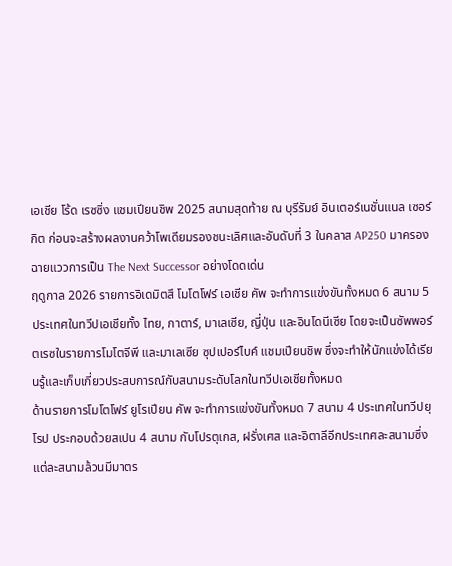เอเชีย โร้ด เรซซิ่ง แชมเปียนชิพ 2025 สนามสุดท้าย ณ บุรีรัมย์ อินเตอร์เนชั่นแนล เซอร์กิต ก่อนจะสร้างผลงานคว้าโพเดียมรองชนะเลิศและอันดับที่ 3 ในคลาส AP250 มาครอง ฉายแววการเป็น The Next Successor อย่างโดดเด่น
ฤดูกาล 2026 รายการอิเดมิตสึ โมโตโฟร์ เอเชีย คัพ จะทำการแข่งขันทั้งหมด 6 สนาม 5 ประเทศในทวีปเอเชียทั้ง ไทย, กาตาร์, มาเลเซีย, ญี่ปุ่น และอินโดนีเซีย โดยจะเป็นซัพพอร์ตเรซในรายการโมโตจีพี และมาเลเซีย ซุปเปอร์ไบค์ แชมเปียนชิพ ซึ่งจะทำให้นักแข่งได้เรียนรู้และเก็บเกี่ยวประสบการณ์กับสนามระดับโลกในทวีปเอเชียทั้งหมด
ด้านรายการโมโตโฟร์ ยูโรเปียน คัพ จะทำการแข่งขันทั้งหมด 7 สนาม 4 ประเทศในทวีปยุโรป ประกอบด้วยสเปน 4 สนาม กับโปรตุเกส, ฝรั่งเศส และอิตาลีอีกประเทศละสนามซึ่งแต่ละสนามล้วนมีมาตร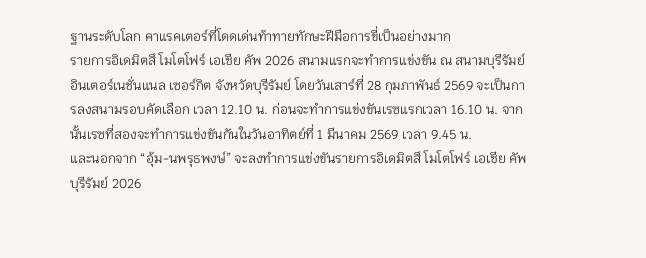ฐานระดับโลก คาแรคเตอร์ที่โดดเด่นท้าทายทักษะฝีมือการขี่เป็นอย่างมาก
รายการอิเดมิตสึ โมโตโฟร์ เอเชีย คัพ 2026 สนามแรกจะทำการแข่งขัน ณ สนามบุรีรัมย์ อินเตอร์เนชั่นแนล เซอร์กิต จังหวัดบุรีรัมย์ โดยวันเสาร์ที่ 28 กุมภาพันธ์ 2569 จะเป็นการลงสนามรอบคัดเลือก เวลา 12.10 น. ก่อนจะทำการแข่งขันเรซแรกเวลา 16.10 น. จากนั้นเรซที่สองจะทำการแข่งขันกันในวันอาทิตย์ที่ 1 มีนาคม 2569 เวลา 9.45 น.
และนอกจาก “อุ้ม-นพรุธพงษ์” จะลงทำการแข่งขันรายการอิเดมิตสึ โมโตโฟร์ เอเชีย คัพ บุรีรัมย์ 2026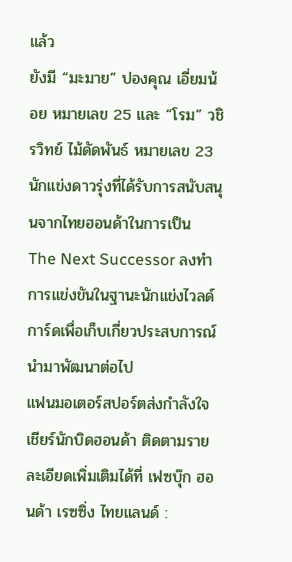แล้ว
ยังมี “มะมาย” ปองคุณ เอี่ยมน้อย หมายเลข 25 และ “โรม” วชิรวิทย์ ไม้ดัดพันธ์ หมายเลข 23 นักแข่งดาวรุ่งที่ได้รับการสนับสนุนจากไทยฮอนด้าในการเป็น The Next Successor ลงทำการแข่งขันในฐานะนักแข่งไวลด์การ์ดเพื่อเก็บเกี่ยวประสบการณ์นำมาพัฒนาต่อไป
แฟนมอเตอร์สปอร์ตส่งกำลังใจเชียร์นักบิดฮอนด้า ติดตามรายละเอียดเพิ่มเติมได้ที่ เฟซบุ๊ก ฮอนด้า เรซซิ่ง ไทยแลนด์ :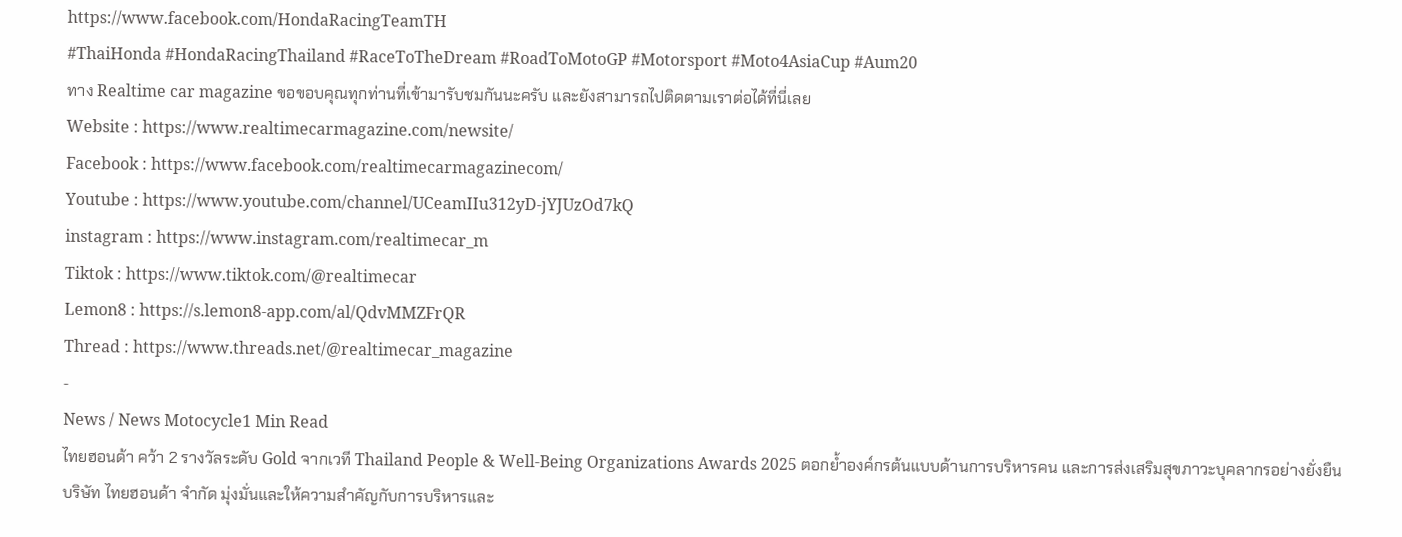https://www.facebook.com/HondaRacingTeamTH
#ThaiHonda #HondaRacingThailand #RaceToTheDream #RoadToMotoGP #Motorsport #Moto4AsiaCup #Aum20
ทาง Realtime car magazine ขอขอบคุณทุกท่านที่เข้ามารับชมกันนะครับ และยังสามารถไปติดตามเราต่อได้ที่นี่เลย
Website : https://www.realtimecarmagazine.com/newsite/
Facebook : https://www.facebook.com/realtimecarmagazinecom/
Youtube : https://www.youtube.com/channel/UCeamIIu312yD-jYJUzOd7kQ
instagram : https://www.instagram.com/realtimecar_m
Tiktok : https://www.tiktok.com/@realtimecar
Lemon8 : https://s.lemon8-app.com/al/QdvMMZFrQR
Thread : https://www.threads.net/@realtimecar_magazine
-
News / News Motocycle1 Min Read
ไทยฮอนด้า คว้า 2 รางวัลระดับ Gold จากเวที Thailand People & Well-Being Organizations Awards 2025 ตอกย้ำองค์กรต้นแบบด้านการบริหารคน และการส่งเสริมสุขภาวะบุคลากรอย่างยั่งยืน
บริษัท ไทยฮอนด้า จำกัด มุ่งมั่นและให้ความสำคัญกับการบริหารและ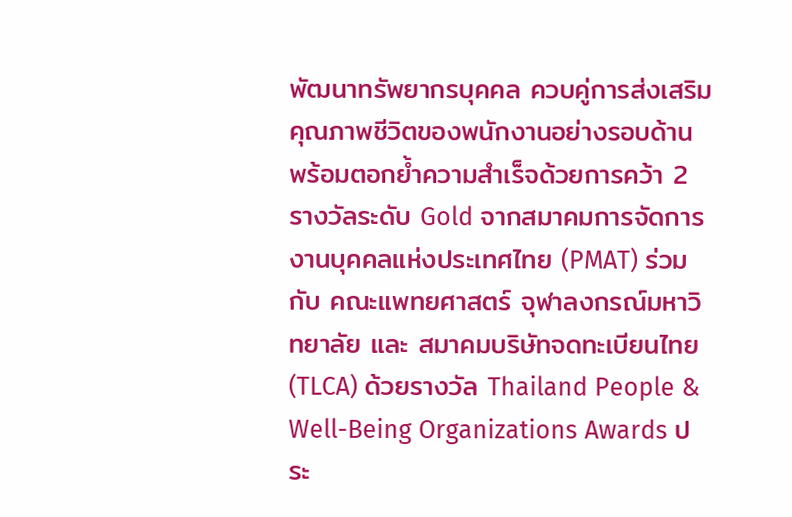พัฒนาทรัพยากรบุคคล ควบคู่การส่งเสริมคุณภาพชีวิตของพนักงานอย่างรอบด้าน พร้อมตอกย้ำความสำเร็จด้วยการคว้า 2 รางวัลระดับ Gold จากสมาคมการจัดการงานบุคคลแห่งประเทศไทย (PMAT) ร่วมกับ คณะแพทยศาสตร์ จุฬาลงกรณ์มหาวิทยาลัย และ สมาคมบริษัทจดทะเบียนไทย (TLCA) ด้วยรางวัล Thailand People & Well-Being Organizations Awards ประ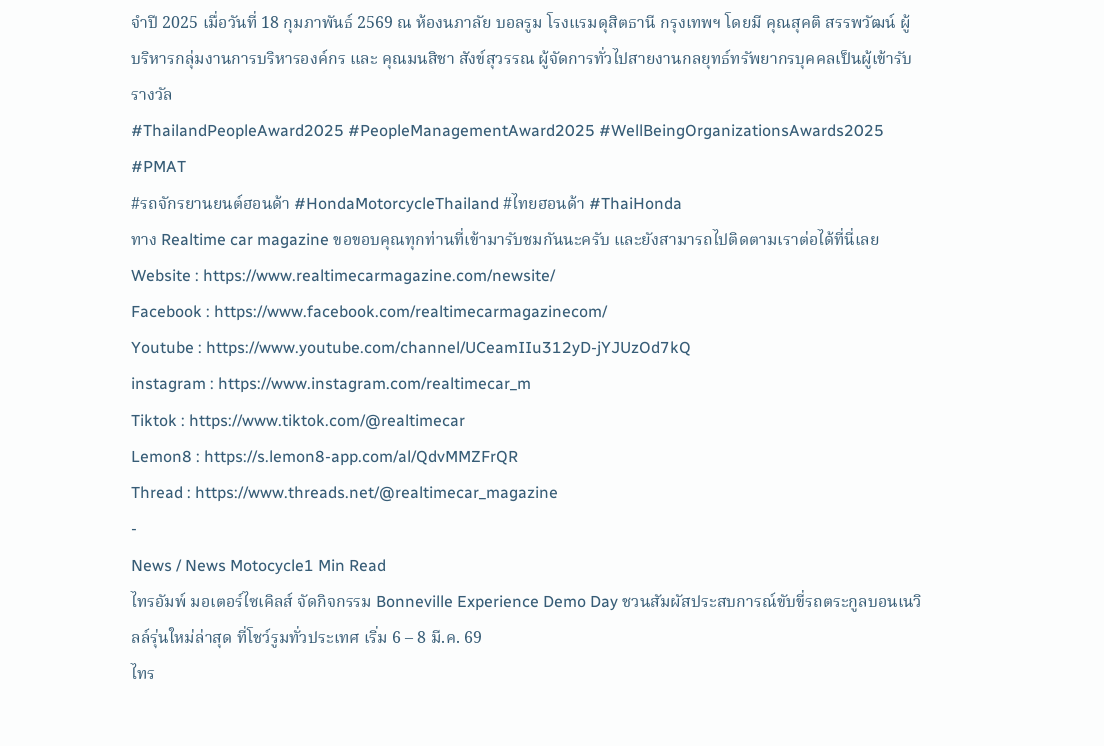จำปี 2025 เมื่อวันที่ 18 กุมภาพันธ์ 2569 ณ ห้องนภาลัย บอลรูม โรงแรมดุสิตธานี กรุงเทพฯ โดยมี คุณสุคติ สรรพวัฒน์ ผู้บริหารกลุ่มงานการบริหารองค์กร และ คุณมนสิชา สังข์สุวรรณ ผู้จัดการทั่วไปสายงานกลยุทธ์ทรัพยากรบุคคลเป็นผู้เข้ารับรางวัล
#ThailandPeopleAward2025 #PeopleManagementAward2025 #WellBeingOrganizationsAwards2025 #PMAT
#รถจักรยานยนต์ฮอนด้า #HondaMotorcycleThailand #ไทยฮอนด้า #ThaiHonda
ทาง Realtime car magazine ขอขอบคุณทุกท่านที่เข้ามารับชมกันนะครับ และยังสามารถไปติดตามเราต่อได้ที่นี่เลย
Website : https://www.realtimecarmagazine.com/newsite/
Facebook : https://www.facebook.com/realtimecarmagazinecom/
Youtube : https://www.youtube.com/channel/UCeamIIu312yD-jYJUzOd7kQ
instagram : https://www.instagram.com/realtimecar_m
Tiktok : https://www.tiktok.com/@realtimecar
Lemon8 : https://s.lemon8-app.com/al/QdvMMZFrQR
Thread : https://www.threads.net/@realtimecar_magazine
-
News / News Motocycle1 Min Read
ไทรอัมพ์ มอเตอร์ไซเคิลส์ จัดกิจกรรม Bonneville Experience Demo Day ชวนสัมผัสประสบการณ์ขับขี่รถตระกูลบอนเนวิลล์รุ่นใหม่ล่าสุด ที่โชว์รูมทั่วประเทศ เริ่ม 6 – 8 มี.ค. 69
ไทร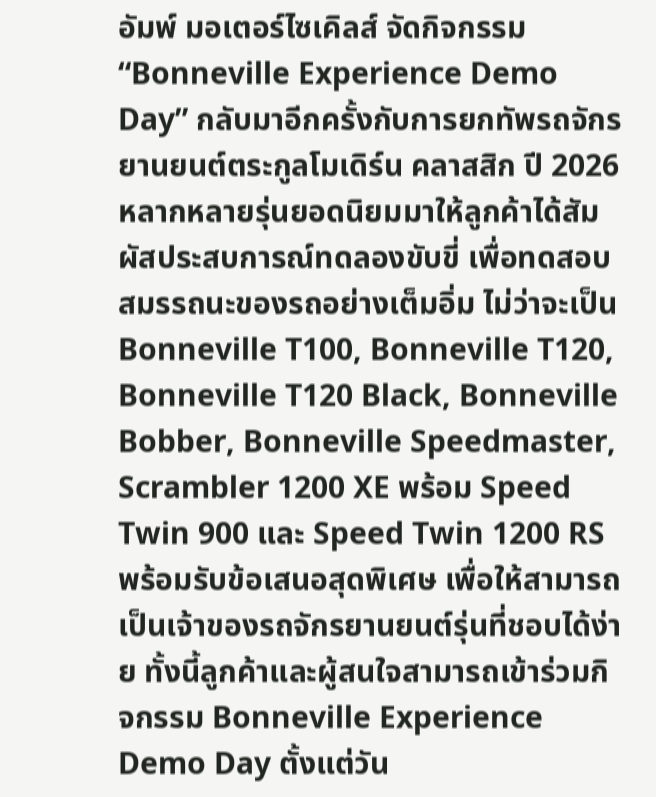อัมพ์ มอเตอร์ไซเคิลส์ จัดกิจกรรม “Bonneville Experience Demo Day” กลับมาอีกครั้งกับการยกทัพรถจักรยานยนต์ตระกูลโมเดิร์น คลาสสิก ปี 2026 หลากหลายรุ่นยอดนิยมมาให้ลูกค้าได้สัมผัสประสบการณ์ทดลองขับขี่ เพื่อทดสอบสมรรถนะของรถอย่างเต็มอิ่ม ไม่ว่าจะเป็น Bonneville T100, Bonneville T120, Bonneville T120 Black, Bonneville Bobber, Bonneville Speedmaster, Scrambler 1200 XE พร้อม Speed Twin 900 และ Speed Twin 1200 RS พร้อมรับข้อเสนอสุดพิเศษ เพื่อให้สามารถเป็นเจ้าของรถจักรยานยนต์รุ่นที่ชอบได้ง่าย ทั้งนี้ลูกค้าและผู้สนใจสามารถเข้าร่วมกิจกรรม Bonneville Experience Demo Day ตั้งแต่วัน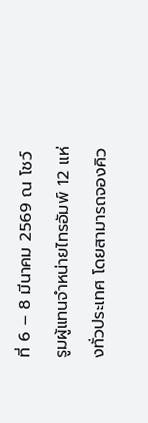ที่ 6 – 8 มีนาคม 2569 ณ โชว์รูมผู้แทนจำหน่ายไทรอัมพ์ 12 แห่งทั่วประเทศ โดยสามารถจองคิว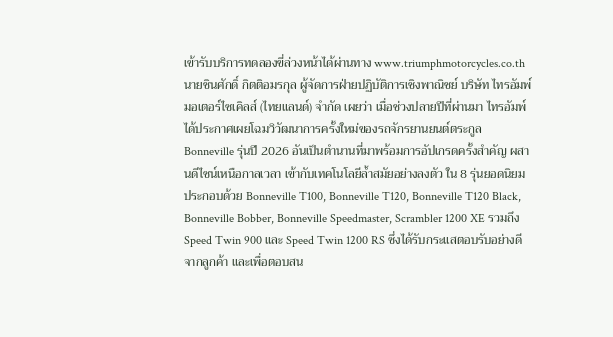เข้ารับบริการทดลองขี่ล่วงหน้าได้ผ่านทาง www.triumphmotorcycles.co.th
นายชินศักดิ์ กิตติอมรกุล ผู้จัดการฝ่ายปฏิบัติการเชิงพาณิชย์ บริษัท ไทรอัมพ์ มอเตอร์ไซเคิลส์ (ไทยแลนด์) จำกัด เผยว่า เมื่อช่วงปลายปีที่ผ่านมา ไทรอัมพ์ได้ประกาศเผยโฉมวิวัฒนาการครั้งใหม่ของรถจักรยานยนต์ตระกูล Bonneville รุ่นปี 2026 อันเป็นตำนานที่มาพร้อมการอัปเกรดครั้งสำคัญ ผสานดีไซน์เหนือกาลเวลา เข้ากับเทคโนโลยีล้ำสมัยอย่างลงตัว ใน 8 รุ่นยอดนิยม ประกอบด้วย Bonneville T100, Bonneville T120, Bonneville T120 Black, Bonneville Bobber, Bonneville Speedmaster, Scrambler 1200 XE รวมถึง Speed Twin 900 และ Speed Twin 1200 RS ซึ่งได้รับกระแสตอบรับอย่างดีจากลูกค้า และเพื่อตอบสน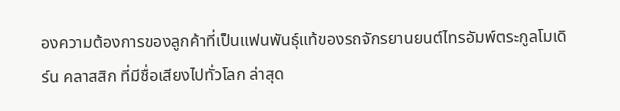องความต้องการของลูกค้าที่เป็นแฟนพันธุ์แท้ของรถจักรยานยนต์ไทรอัมพ์ตระกูลโมเดิร์น คลาสสิก ที่มีชื่อเสียงไปทั่วโลก ล่าสุด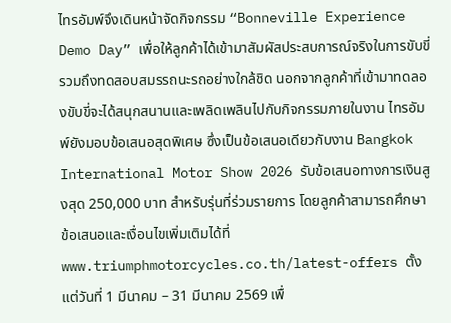ไทรอัมพ์จึงเดินหน้าจัดกิจกรรม “Bonneville Experience Demo Day” เพื่อให้ลูกค้าได้เข้ามาสัมผัสประสบการณ์จริงในการขับขี่ รวมถึงทดสอบสมรรถนะรถอย่างใกล้ชิด นอกจากลูกค้าที่เข้ามาทดลองขับขี่จะได้สนุกสนานและเพลิดเพลินไปกับกิจกรรมภายในงาน ไทรอัมพ์ยังมอบข้อเสนอสุดพิเศษ ซึ่งเป็นข้อเสนอเดียวกับงาน Bangkok International Motor Show 2026 รับข้อเสนอทางการเงินสูงสุด 250,000 บาท สำหรับรุ่นที่ร่วมรายการ โดยลูกค้าสามารถศึกษาข้อเสนอและเงื่อนไขเพิ่มเติมได้ที่ www.triumphmotorcycles.co.th/latest-offers ตั้งแต่วันที่ 1 มีนาคม – 31 มีนาคม 2569 เพื่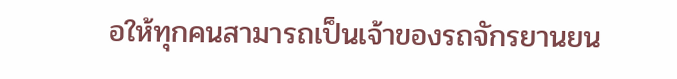อให้ทุกคนสามารถเป็นเจ้าของรถจักรยานยน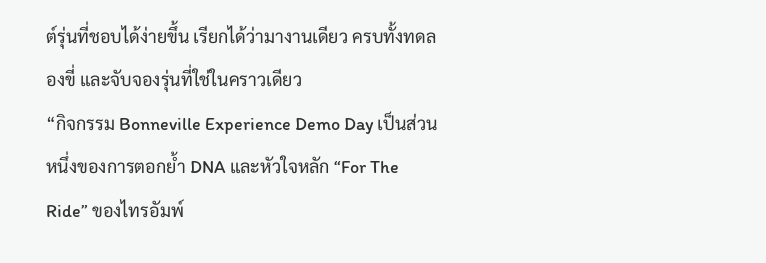ต์รุ่นที่ชอบได้ง่ายขึ้น เรียกได้ว่ามางานเดียว ครบทั้งทดลองขี่ และจับจองรุ่นที่ใช่ในคราวเดียว
“กิจกรรม Bonneville Experience Demo Day เป็นส่วนหนึ่งของการตอกย้ำ DNA และหัวใจหลัก “For The Ride” ของไทรอัมพ์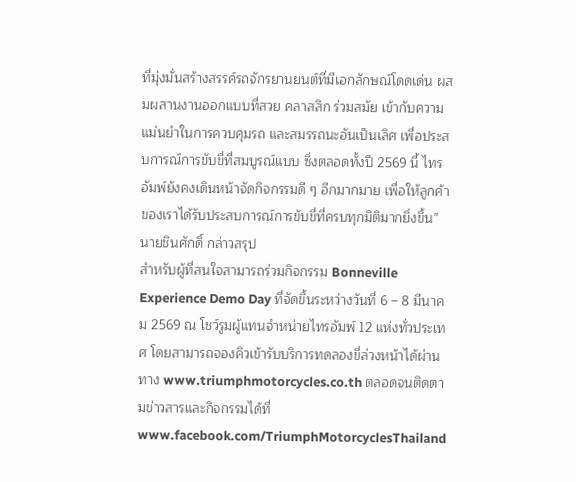ที่มุ่งมั่นสร้างสรรค์รถจักรยานยนต์ที่มีเอกลักษณ์โดดเด่น ผสมผสานงานออกแบบที่สวย คลาสสิก ร่วมสมัย เข้ากับความแม่นยำในการควบคุมรถ และสมรรถนะอันเป็นเลิศ เพื่อประสบการณ์การขับขี่ที่สมบูรณ์แบบ ซึ่งตลอดทั้งปี 2569 นี้ ไทรอัมพ์ยังคงเดินหน้าจัดกิจกรรมดี ๆ อีกมากมาย เพื่อให้ลูกค้าของเราได้รับประสบการณ์การขับขี่ที่ครบทุกมิติมากยิ่งขึ้น” นายชินศักดิ์ กล่าวสรุป
สำหรับผู้ที่สนใจสามารถร่วมกิจกรรม Bonneville Experience Demo Day ที่จัดขึ้นระหว่างวันที่ 6 – 8 มีนาคม 2569 ณ โชว์รูมผู้แทนจำหน่ายไทรอัมพ์ 12 แห่งทั่วประเทศ โดยสามารถจองคิวเข้ารับบริการทดลองขี่ล่วงหน้าได้ผ่านทาง www.triumphmotorcycles.co.th ตลอดจนติดตามข่าวสารและกิจกรรมได้ที่ www.facebook.com/TriumphMotorcyclesThailand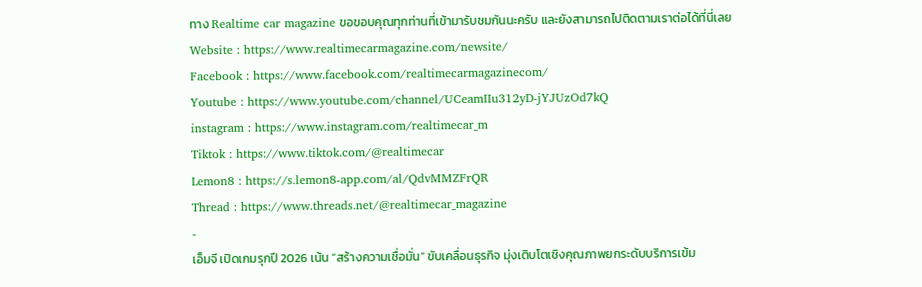ทาง Realtime car magazine ขอขอบคุณทุกท่านที่เข้ามารับชมกันนะครับ และยังสามารถไปติดตามเราต่อได้ที่นี่เลย
Website : https://www.realtimecarmagazine.com/newsite/
Facebook : https://www.facebook.com/realtimecarmagazinecom/
Youtube : https://www.youtube.com/channel/UCeamIIu312yD-jYJUzOd7kQ
instagram : https://www.instagram.com/realtimecar_m
Tiktok : https://www.tiktok.com/@realtimecar
Lemon8 : https://s.lemon8-app.com/al/QdvMMZFrQR
Thread : https://www.threads.net/@realtimecar_magazine
-
เอ็มจี เปิดเกมรุกปี 2026 เน้น “สร้างความเชื่อมั่น” ขับเคลื่อนธุรกิจ มุ่งเติบโตเชิงคุณภาพยกระดับบริการเข้ม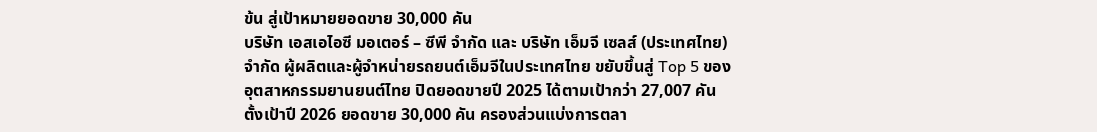ข้น สู่เป้าหมายยอดขาย 30,000 คัน
บริษัท เอสเอไอซี มอเตอร์ – ซีพี จำกัด และ บริษัท เอ็มจี เซลส์ (ประเทศไทย) จำกัด ผู้ผลิตและผู้จำหน่ายรถยนต์เอ็มจีในประเทศไทย ขยับขึ้นสู่ Top 5 ของอุตสาหกรรมยานยนต์ไทย ปิดยอดขายปี 2025 ได้ตามเป้ากว่า 27,007 คัน ตั้งเป้าปี 2026 ยอดขาย 30,000 คัน ครองส่วนแบ่งการตลา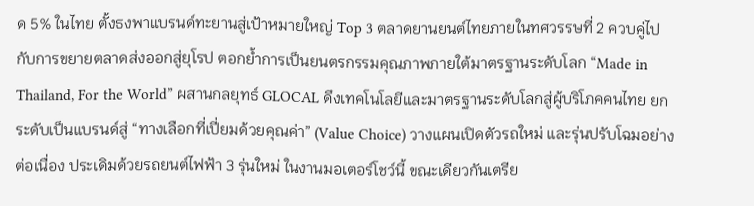ด 5% ในไทย ตั้งธงพาแบรนด์ทะยานสู่เป้าหมายใหญ่ Top 3 ตลาดยานยนต์ไทยภายในทศวรรษที่ 2 ควบคู่ไปกับการขยายตลาดส่งออกสู่ยุโรป ตอกย้ำการเป็นยนตรกรรมคุณภาพภายใต้มาตรฐานระดับโลก “Made in Thailand, For the World” ผสานกลยุทธ์ GLOCAL ดึงเทคโนโลยีและมาตรฐานระดับโลกสู่ผู้บริโภคคนไทย ยกระดับเป็นแบรนด์สู่ “ทางเลือกที่เปี่ยมด้วยคุณค่า” (Value Choice) วางแผนเปิดตัวรถใหม่ และรุ่นปรับโฉมอย่างต่อเนื่อง ประเดิมด้วยรถยนต์ไฟฟ้า 3 รุ่นใหม่ ในงานมอเตอร์โชว์นี้ ขณะเดียวกันเตรีย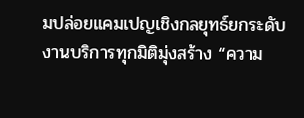มปล่อยแคมเปญเชิงกลยุทธ์ยกระดับงานบริการทุกมิติมุ่งสร้าง “ความ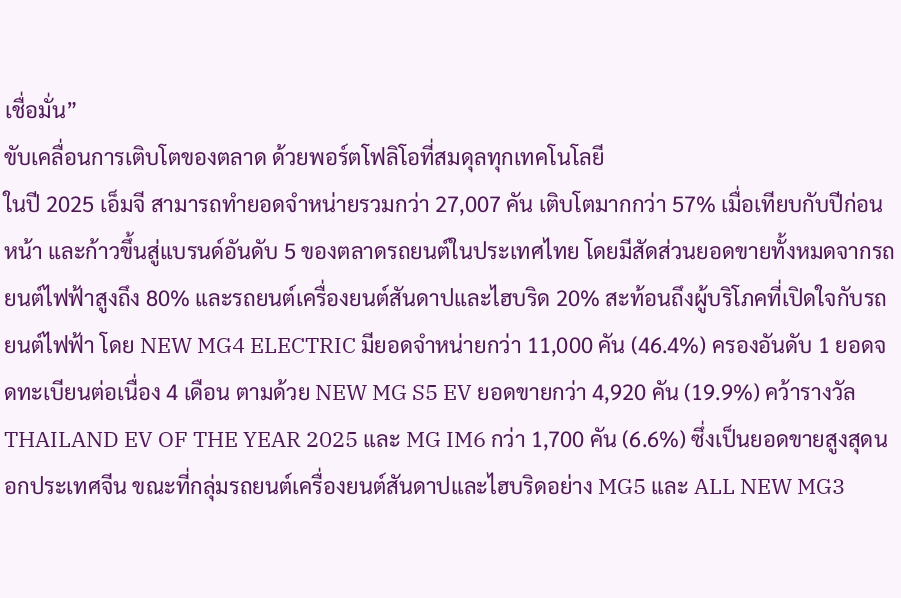เชื่อมั่น”
ขับเคลื่อนการเติบโตของตลาด ด้วยพอร์ตโฟลิโอที่สมดุลทุกเทคโนโลยี
ในปี 2025 เอ็มจี สามารถทำยอดจำหน่ายรวมกว่า 27,007 คัน เติบโตมากกว่า 57% เมื่อเทียบกับปีก่อนหน้า และก้าวขึ้นสู่แบรนด์อันดับ 5 ของตลาดรถยนต์ในประเทศไทย โดยมีสัดส่วนยอดขายทั้งหมดจากรถยนต์ไฟฟ้าสูงถึง 80% และรถยนต์เครื่องยนต์สันดาปและไฮบริด 20% สะท้อนถึงผู้บริโภคที่เปิดใจกับรถยนต์ไฟฟ้า โดย NEW MG4 ELECTRIC มียอดจำหน่ายกว่า 11,000 คัน (46.4%) ครองอันดับ 1 ยอดจดทะเบียนต่อเนื่อง 4 เดือน ตามด้วย NEW MG S5 EV ยอดขายกว่า 4,920 คัน (19.9%) คว้ารางวัล THAILAND EV OF THE YEAR 2025 และ MG IM6 กว่า 1,700 คัน (6.6%) ซึ่งเป็นยอดขายสูงสุดนอกประเทศจีน ขณะที่กลุ่มรถยนต์เครื่องยนต์สันดาปและไฮบริดอย่าง MG5 และ ALL NEW MG3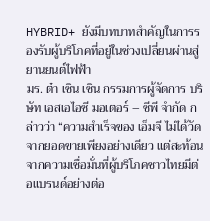HYBRID+ ยังมีบทบาทสำคัญในการรองรับผู้บริโภคที่อยู่ในช่วงเปลี่ยนผ่านสู่ยานยนต์ไฟฟ้า
มร. ต๋า เซิน เซิน กรรมการผู้จัดการ บริษัท เอสเอไอซี มอเตอร์ – ซีพี จำกัด กล่าวว่า “ความสำเร็จของ เอ็มจี ไม่ได้วัดจากยอดขายเพียงอย่างเดียว แต่สะท้อนจากความเชื่อมั่นที่ผู้บริโภคชาวไทยมีต่อแบรนด์อย่างต่อ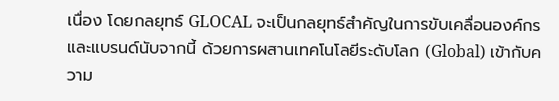เนื่อง โดยกลยุทธ์ GLOCAL จะเป็นกลยุทธ์สำคัญในการขับเคลื่อนองค์กรและแบรนด์นับจากนี้ ด้วยการผสานเทคโนโลยีระดับโลก (Global) เข้ากับความ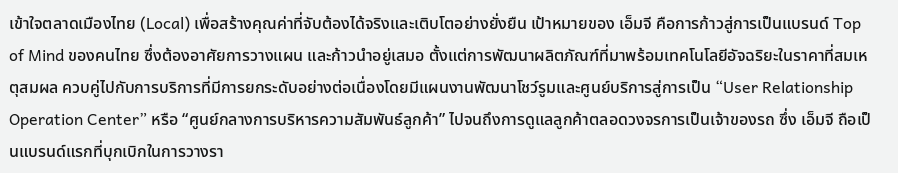เข้าใจตลาดเมืองไทย (Local) เพื่อสร้างคุณค่าที่จับต้องได้จริงและเติบโตอย่างยั่งยืน เป้าหมายของ เอ็มจี คือการก้าวสู่การเป็นแบรนด์ Top of Mind ของคนไทย ซึ่งต้องอาศัยการวางแผน และก้าวนำอยู่เสมอ ตั้งแต่การพัฒนาผลิตภัณฑ์ที่มาพร้อมเทคโนโลยีอัจฉริยะในราคาที่สมเหตุสมผล ควบคู่ไปกับการบริการที่มีการยกระดับอย่างต่อเนื่องโดยมีแผนงานพัฒนาโชว์รูมและศูนย์บริการสู่การเป็น “User Relationship Operation Center” หรือ “ศูนย์กลางการบริหารความสัมพันธ์ลูกค้า” ไปจนถึงการดูแลลูกค้าตลอดวงจรการเป็นเจ้าของรถ ซึ่ง เอ็มจี ถือเป็นแบรนด์แรกที่บุกเบิกในการวางรา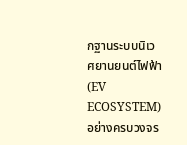กฐานระบบนิเวศยานยนต์ไฟฟ้า (EV ECOSYSTEM) อย่างครบวงจร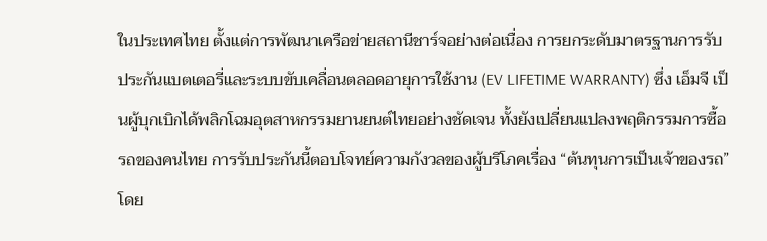ในประเทศไทย ตั้งแต่การพัฒนาเครือข่ายสถานีชาร์จอย่างต่อเนื่อง การยกระดับมาตรฐานการรับประกันแบตเตอรี่และระบบขับเคลื่อนตลอดอายุการใช้งาน (EV LIFETIME WARRANTY) ซึ่ง เอ็มจี เป็นผู้บุกเบิกได้พลิกโฉมอุตสาหกรรมยานยนต์ไทยอย่างชัดเจน ทั้งยังเปลี่ยนแปลงพฤติกรรมการซื้อรถของคนไทย การรับประกันนี้ตอบโจทย์ความกังวลของผู้บริโภคเรื่อง “ต้นทุนการเป็นเจ้าของรถ” โดย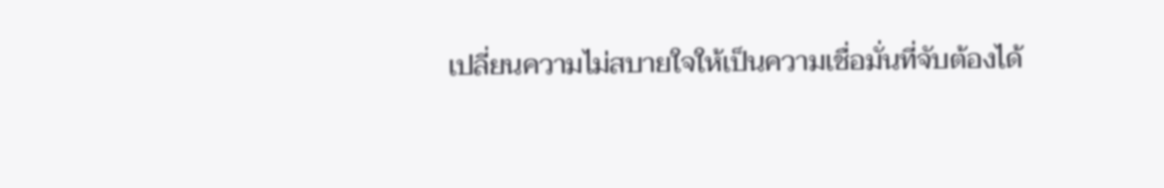เปลี่ยนความไม่สบายใจให้เป็นความเชื่อมั่นที่จับต้องได้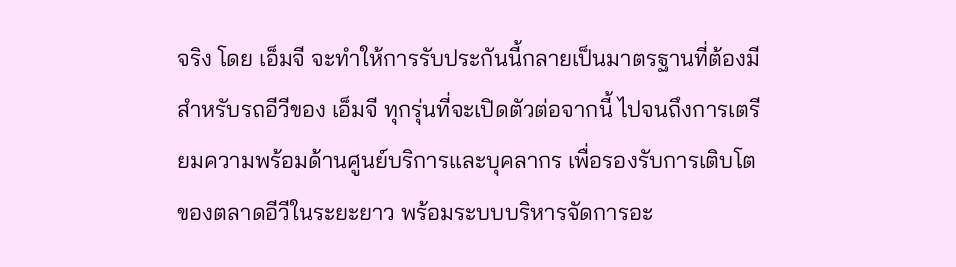จริง โดย เอ็มจี จะทำให้การรับประกันนี้กลายเป็นมาตรฐานที่ต้องมีสำหรับรถอีวีของ เอ็มจี ทุกรุ่นที่จะเปิดตัวต่อจากนี้ ไปจนถึงการเตรียมความพร้อมด้านศูนย์บริการและบุคลากร เพื่อรองรับการเติบโตของตลาดอีวีในระยะยาว พร้อมระบบบริหารจัดการอะ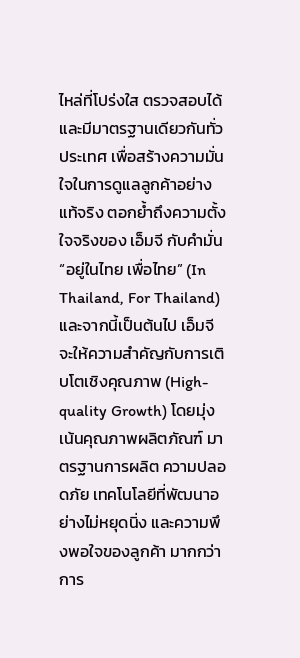ไหล่ที่โปร่งใส ตรวจสอบได้ และมีมาตรฐานเดียวกันทั่วประเทศ เพื่อสร้างความมั่นใจในการดูแลลูกค้าอย่างแท้จริง ตอกย้ำถึงความตั้งใจจริงของ เอ็มจี กับคำมั่น “อยู่ในไทย เพื่อไทย” (In Thailand, For Thailand) และจากนี้เป็นต้นไป เอ็มจี จะให้ความสำคัญกับการเติบโตเชิงคุณภาพ (High-quality Growth) โดยมุ่งเน้นคุณภาพผลิตภัณฑ์ มาตรฐานการผลิต ความปลอดภัย เทคโนโลยีที่พัฒนาอย่างไม่หยุดนิ่ง และความพึงพอใจของลูกค้า มากกว่าการ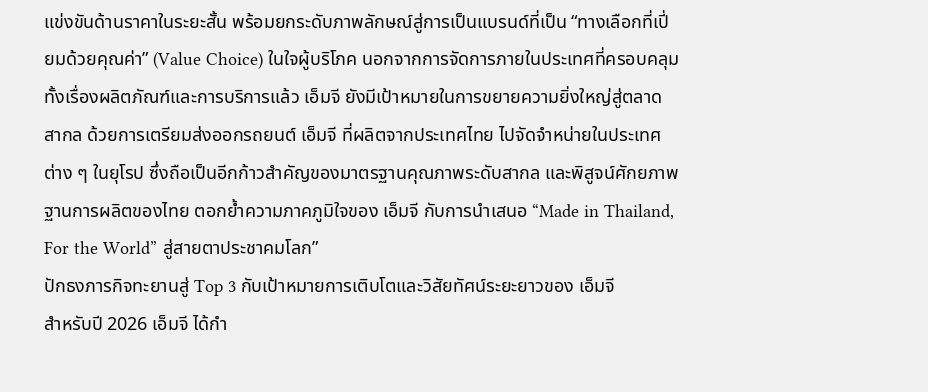แข่งขันด้านราคาในระยะสั้น พร้อมยกระดับภาพลักษณ์สู่การเป็นแบรนด์ที่เป็น “ทางเลือกที่เปี่ยมด้วยคุณค่า” (Value Choice) ในใจผู้บริโภค นอกจากการจัดการภายในประเทศที่ครอบคลุมทั้งเรื่องผลิตภัณฑ์และการบริการแล้ว เอ็มจี ยังมีเป้าหมายในการขยายความยิ่งใหญ่สู่ตลาดสากล ด้วยการเตรียมส่งออกรถยนต์ เอ็มจี ที่ผลิตจากประเทศไทย ไปจัดจำหน่ายในประเทศต่าง ๆ ในยุโรป ซึ่งถือเป็นอีกก้าวสำคัญของมาตรฐานคุณภาพระดับสากล และพิสูจน์ศักยภาพฐานการผลิตของไทย ตอกย้ำความภาคภูมิใจของ เอ็มจี กับการนำเสนอ “Made in Thailand, For the World” สู่สายตาประชาคมโลก”
ปักธงภารกิจทะยานสู่ Top 3 กับเป้าหมายการเติบโตและวิสัยทัศน์ระยะยาวของ เอ็มจี
สำหรับปี 2026 เอ็มจี ได้กำ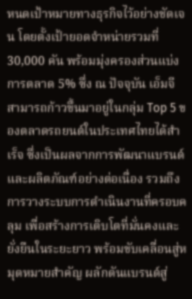หนดเป้าหมายทางธุรกิจไว้อย่างชัดเจน โดยตั้งเป้ายอดจำหน่ายรวมที่ 30,000 คัน พร้อมมุ่งครองส่วนแบ่งการตลาด 5% ซึ่ง ณ ปัจจุบัน เอ็มจี สามารถก้าวขึ้นมาอยู่ในกลุ่ม Top 5 ของตลาดรถยนต์ในประเทศไทยได้สำเร็จ ซึ่งเป็นผลจากการพัฒนาแบรนด์และผลิตภัณฑ์อย่างต่อเนื่อง รวมถึงการวางระบบการดำเนินงานที่ครอบคลุม เพื่อสร้างการเติบโตที่มั่นคงและยั่งยืนในระยะยาว พร้อมขับเคลื่อนสู่หมุดหมายสำคัญ ผลักดันแบรนด์สู่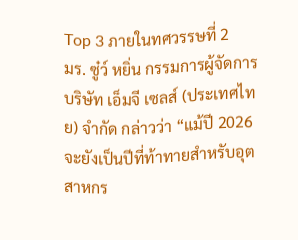Top 3 ภายในทศวรรษที่ 2
มร. ซู๋ว์ หยิ่น กรรมการผู้จัดการ บริษัท เอ็มจี เซลส์ (ประเทศไทย) จำกัด กล่าวว่า “แม้ปี 2026 จะยังเป็นปีที่ท้าทายสำหรับอุตสาหกร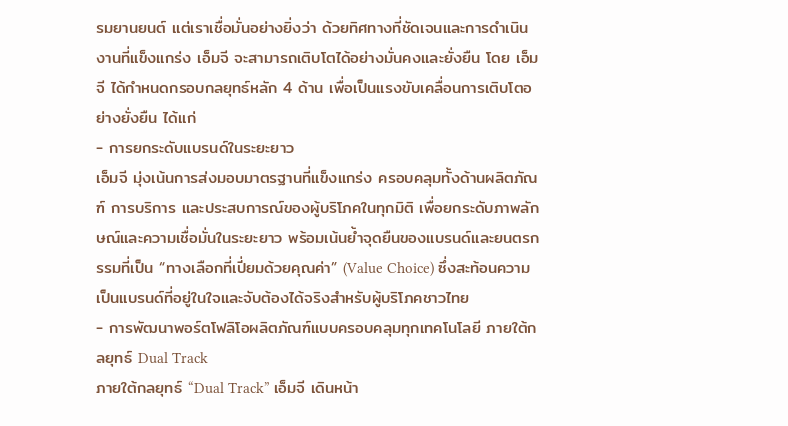รมยานยนต์ แต่เราเชื่อมั่นอย่างยิ่งว่า ด้วยทิศทางที่ชัดเจนและการดำเนินงานที่แข็งแกร่ง เอ็มจี จะสามารถเติบโตได้อย่างมั่นคงและยั่งยืน โดย เอ็มจี ได้กำหนดกรอบกลยุทธ์หลัก 4 ด้าน เพื่อเป็นแรงขับเคลื่อนการเติบโตอย่างยั่งยืน ได้แก่
- การยกระดับแบรนด์ในระยะยาว
เอ็มจี มุ่งเน้นการส่งมอบมาตรฐานที่แข็งแกร่ง ครอบคลุมทั้งด้านผลิตภัณฑ์ การบริการ และประสบการณ์ของผู้บริโภคในทุกมิติ เพื่อยกระดับภาพลักษณ์และความเชื่อมั่นในระยะยาว พร้อมเน้นย้ำจุดยืนของแบรนด์และยนตรกรรมที่เป็น “ทางเลือกที่เปี่ยมด้วยคุณค่า” (Value Choice) ซึ่งสะท้อนความเป็นแบรนด์ที่อยู่ในใจและจับต้องได้จริงสำหรับผู้บริโภคชาวไทย
- การพัฒนาพอร์ตโฟลิโอผลิตภัณฑ์แบบครอบคลุมทุกเทคโนโลยี ภายใต้กลยุทธ์ Dual Track
ภายใต้กลยุทธ์ “Dual Track” เอ็มจี เดินหน้า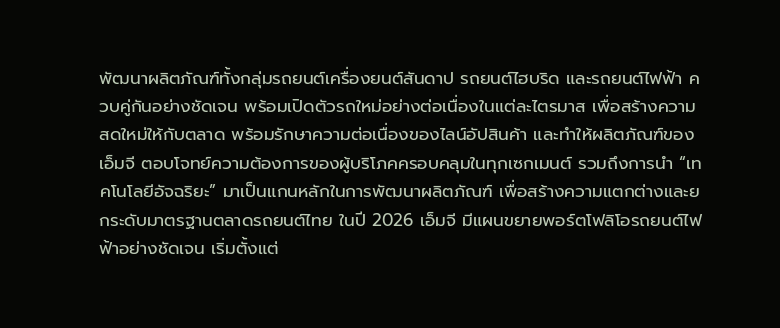พัฒนาผลิตภัณฑ์ทั้งกลุ่มรถยนต์เครื่องยนต์สันดาป รถยนต์ไฮบริด และรถยนต์ไฟฟ้า ควบคู่กันอย่างชัดเจน พร้อมเปิดตัวรถใหม่อย่างต่อเนื่องในแต่ละไตรมาส เพื่อสร้างความสดใหม่ให้กับตลาด พร้อมรักษาความต่อเนื่องของไลน์อัปสินค้า และทำให้ผลิตภัณฑ์ของ เอ็มจี ตอบโจทย์ความต้องการของผู้บริโภคครอบคลุมในทุกเซกเมนต์ รวมถึงการนำ “เทคโนโลยีอัจฉริยะ” มาเป็นแกนหลักในการพัฒนาผลิตภัณฑ์ เพื่อสร้างความแตกต่างและยกระดับมาตรฐานตลาดรถยนต์ไทย ในปี 2026 เอ็มจี มีแผนขยายพอร์ตโฟลิโอรถยนต์ไฟฟ้าอย่างชัดเจน เริ่มตั้งแต่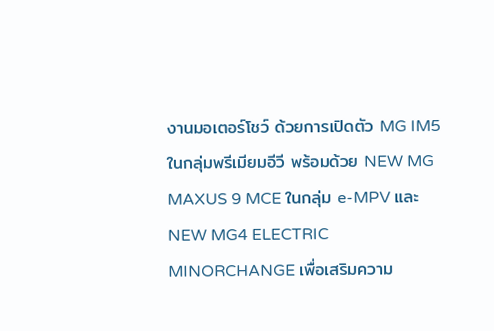งานมอเตอร์โชว์ ด้วยการเปิดตัว MG IM5
ในกลุ่มพรีเมียมอีวี พร้อมด้วย NEW MG MAXUS 9 MCE ในกลุ่ม e-MPV และ NEW MG4 ELECTRIC MINORCHANGE เพื่อเสริมความ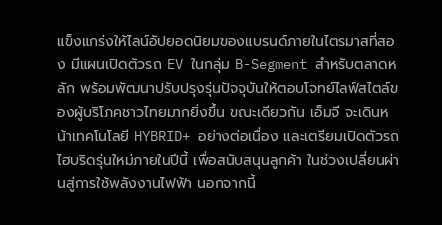แข็งแกร่งให้ไลน์อัปยอดนิยมของแบรนด์ภายในไตรมาสที่สอง มีแผนเปิดตัวรถ EV ในกลุ่ม B-Segment สำหรับตลาดหลัก พร้อมพัฒนาปรับปรุงรุ่นปัจจุบันให้ตอบโจทย์ไลฟ์สไตล์ของผู้บริโภคชาวไทยมากยิ่งขึ้น ขณะเดียวกัน เอ็มจี จะเดินหน้าเทคโนโลยี HYBRID+ อย่างต่อเนื่อง และเตรียมเปิดตัวรถไฮบริดรุ่นใหม่ภายในปีนี้ เพื่อสนับสนุนลูกค้า ในช่วงเปลี่ยนผ่านสู่การใช้พลังงานไฟฟ้า นอกจากนี้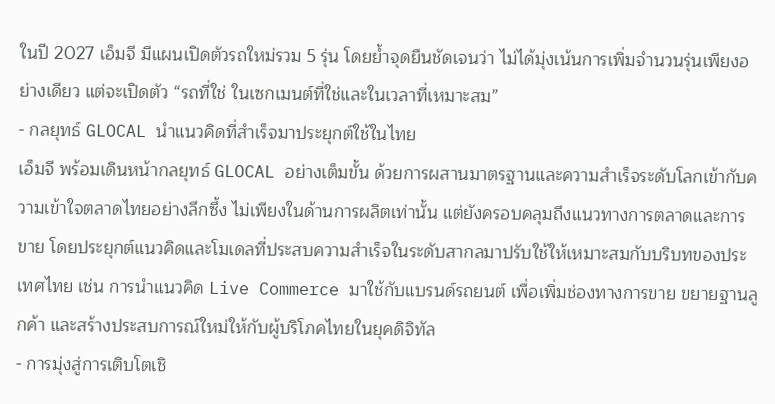ในปี 2027 เอ็มจี มีแผนเปิดตัวรถใหม่รวม 5 รุ่น โดยย้ำจุดยืนชัดเจนว่า ไม่ได้มุ่งเน้นการเพิ่มจำนวนรุ่นเพียงอย่างเดียว แต่จะเปิดตัว “รถที่ใช่ ในเซกเมนต์ที่ใช่และในเวลาที่เหมาะสม”
- กลยุทธ์ GLOCAL นำแนวคิดที่สำเร็จมาประยุกต์ใช้ในไทย
เอ็มจี พร้อมเดินหน้ากลยุทธ์ GLOCAL อย่างเต็มขั้น ด้วยการผสานมาตรฐานและความสำเร็จระดับโลกเข้ากับความเข้าใจตลาดไทยอย่างลึกซึ้ง ไม่เพียงในด้านการผลิตเท่านั้น แต่ยังครอบคลุมถึงแนวทางการตลาดและการขาย โดยประยุกต์แนวคิดและโมเดลที่ประสบความสำเร็จในระดับสากลมาปรับใช้ให้เหมาะสมกับบริบทของประเทศไทย เช่น การนำแนวคิด Live Commerce มาใช้กับแบรนด์รถยนต์ เพื่อเพิ่มช่องทางการขาย ขยายฐานลูกค้า และสร้างประสบการณ์ใหม่ให้กับผู้บริโภคไทยในยุคดิจิทัล
- การมุ่งสู่การเติบโตเชิ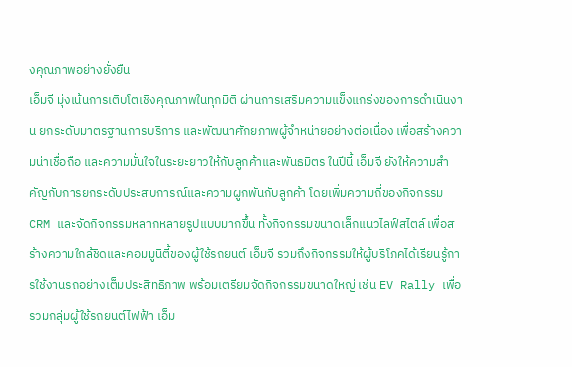งคุณภาพอย่างยั่งยืน
เอ็มจี มุ่งเน้นการเติบโตเชิงคุณภาพในทุกมิติ ผ่านการเสริมความแข็งแกร่งของการดำเนินงาน ยกระดับมาตรฐานการบริการ และพัฒนาศักยภาพผู้จำหน่ายอย่างต่อเนื่อง เพื่อสร้างความน่าเชื่อถือ และความมั่นใจในระยะยาวให้กับลูกค้าและพันธมิตร ในปีนี้ เอ็มจี ยังให้ความสำคัญกับการยกระดับประสบการณ์และความผูกพันกับลูกค้า โดยเพิ่มความถี่ของกิจกรรม CRM และจัดกิจกรรมหลากหลายรูปแบบมากขึ้น ทั้งกิจกรรมขนาดเล็กแนวไลฟ์สไตล์ เพื่อสร้างความใกล้ชิดและคอมมูนิตี้ของผู้ใช้รถยนต์ เอ็มจี รวมถึงกิจกรรมให้ผู้บริโภคได้เรียนรู้การใช้งานรถอย่างเต็มประสิทธิภาพ พร้อมเตรียมจัดกิจกรรมขนาดใหญ่ เช่น EV Rally เพื่อรวมกลุ่มผู้ใช้รถยนต์ไฟฟ้า เอ็ม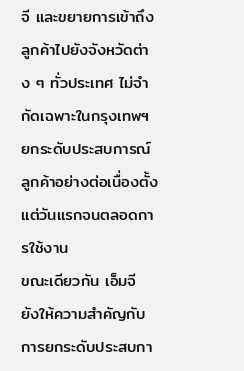จี และขยายการเข้าถึงลูกค้าไปยังจังหวัดต่าง ๆ ทั่วประเทศ ไม่จำกัดเฉพาะในกรุงเทพฯ
ยกระดับประสบการณ์ลูกค้าอย่างต่อเนื่องตั้งแต่วันแรกจนตลอดการใช้งาน
ขณะเดียวกัน เอ็มจี ยังให้ความสำคัญกับการยกระดับประสบกา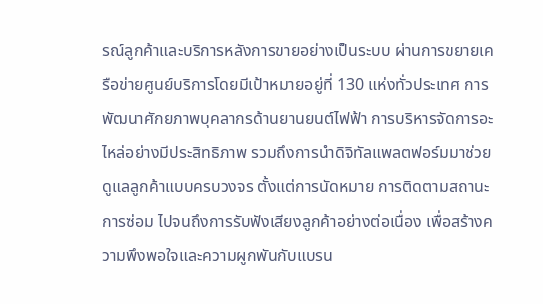รณ์ลูกค้าและบริการหลังการขายอย่างเป็นระบบ ผ่านการขยายเครือข่ายศูนย์บริการโดยมีเป้าหมายอยู่ที่ 130 แห่งทั่วประเทศ การพัฒนาศักยภาพบุคลากรด้านยานยนต์ไฟฟ้า การบริหารจัดการอะไหล่อย่างมีประสิทธิภาพ รวมถึงการนำดิจิทัลแพลตฟอร์มมาช่วยดูแลลูกค้าแบบครบวงจร ตั้งแต่การนัดหมาย การติดตามสถานะการซ่อม ไปจนถึงการรับฟังเสียงลูกค้าอย่างต่อเนื่อง เพื่อสร้างความพึงพอใจและความผูกพันกับแบรน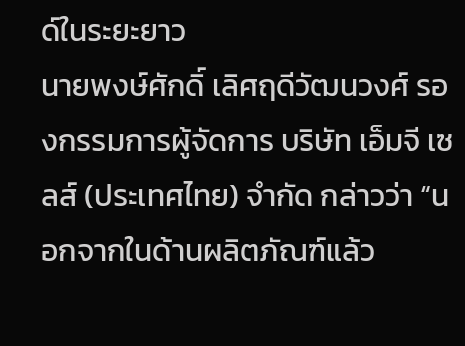ด์ในระยะยาว
นายพงษ์ศักดิ์ เลิศฤดีวัฒนวงศ์ รองกรรมการผู้จัดการ บริษัท เอ็มจี เซลส์ (ประเทศไทย) จำกัด กล่าวว่า “นอกจากในด้านผลิตภัณฑ์แล้ว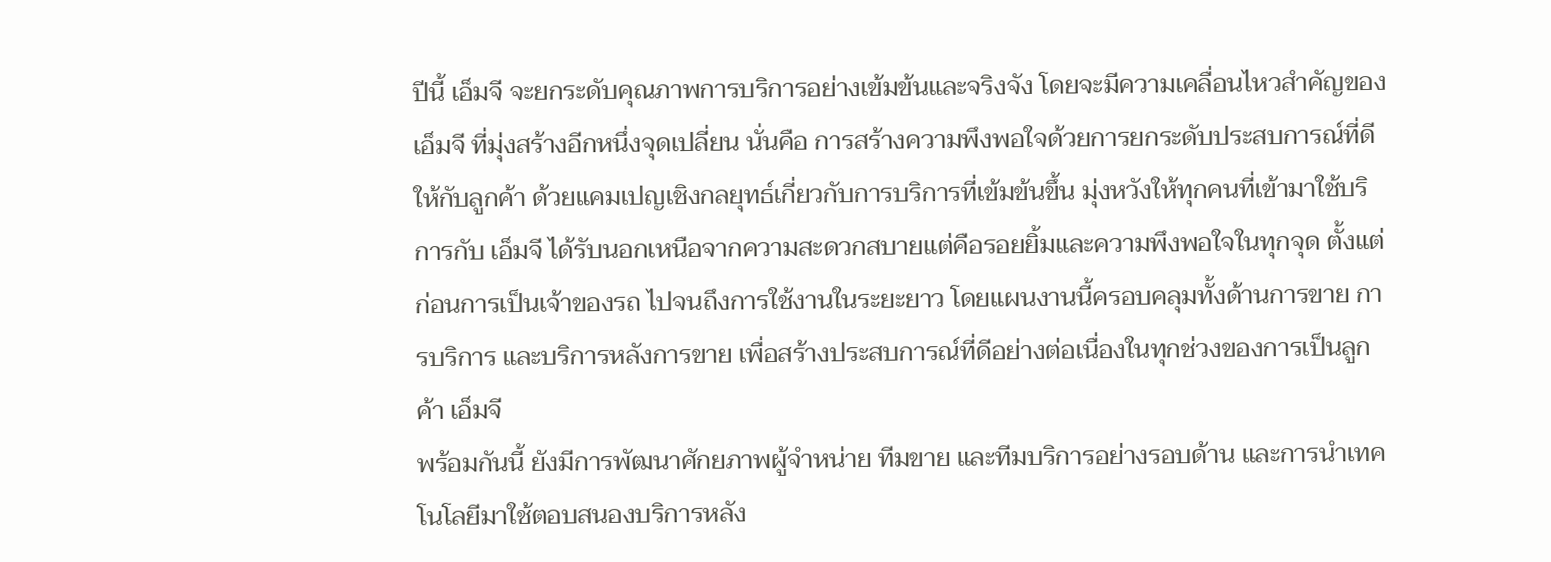ปีนี้ เอ็มจี จะยกระดับคุณภาพการบริการอย่างเข้มข้นและจริงจัง โดยจะมีความเคลื่อนไหวสำคัญของ เอ็มจี ที่มุ่งสร้างอีกหนึ่งจุดเปลี่ยน นั่นคือ การสร้างความพึงพอใจด้วยการยกระดับประสบการณ์ที่ดีให้กับลูกค้า ด้วยแคมเปญเชิงกลยุทธ์เกี่ยวกับการบริการที่เข้มข้นขึ้น มุ่งหวังให้ทุกคนที่เข้ามาใช้บริการกับ เอ็มจี ได้รับนอกเหนือจากความสะดวกสบายแต่คือรอยยิ้มและความพึงพอใจในทุกจุด ตั้งแต่ก่อนการเป็นเจ้าของรถ ไปจนถึงการใช้งานในระยะยาว โดยแผนงานนี้ครอบคลุมทั้งด้านการขาย การบริการ และบริการหลังการขาย เพื่อสร้างประสบการณ์ที่ดีอย่างต่อเนื่องในทุกช่วงของการเป็นลูกค้า เอ็มจี
พร้อมกันนี้ ยังมีการพัฒนาศักยภาพผู้จำหน่าย ทีมขาย และทีมบริการอย่างรอบด้าน และการนำเทคโนโลยีมาใช้ตอบสนองบริการหลัง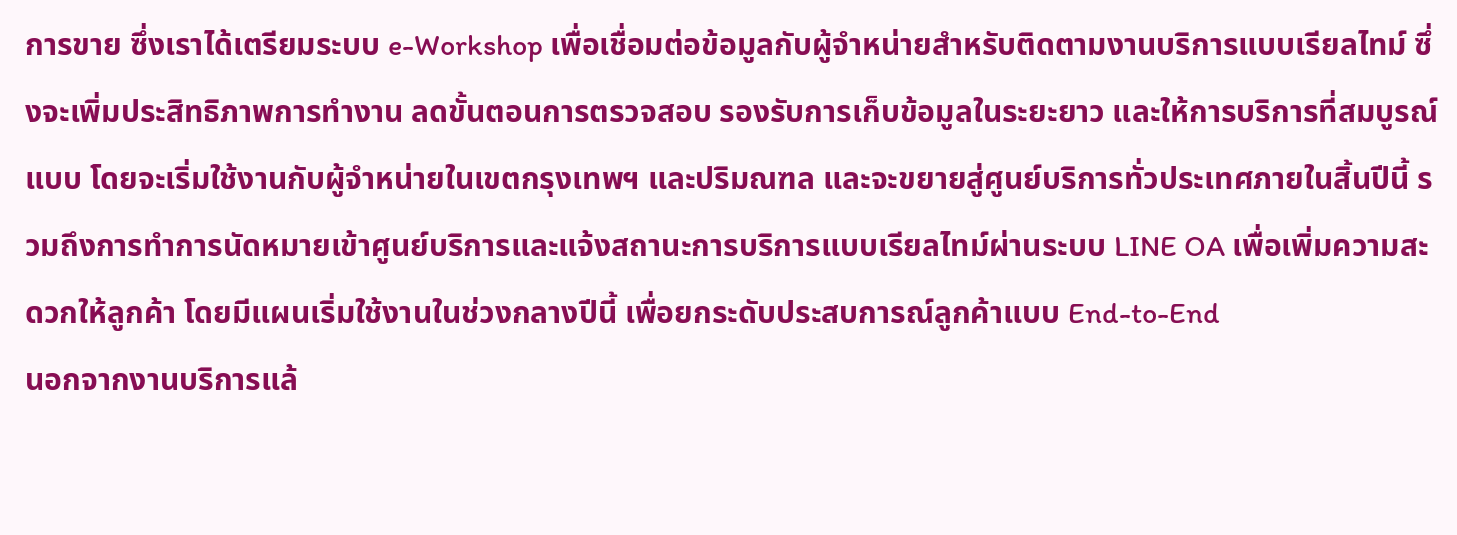การขาย ซึ่งเราได้เตรียมระบบ e-Workshop เพื่อเชื่อมต่อข้อมูลกับผู้จำหน่ายสำหรับติดตามงานบริการแบบเรียลไทม์ ซึ่งจะเพิ่มประสิทธิภาพการทำงาน ลดขั้นตอนการตรวจสอบ รองรับการเก็บข้อมูลในระยะยาว และให้การบริการที่สมบูรณ์แบบ โดยจะเริ่มใช้งานกับผู้จำหน่ายในเขตกรุงเทพฯ และปริมณฑล และจะขยายสู่ศูนย์บริการทั่วประเทศภายในสิ้นปีนี้ รวมถึงการทำการนัดหมายเข้าศูนย์บริการและแจ้งสถานะการบริการแบบเรียลไทม์ผ่านระบบ LINE OA เพื่อเพิ่มความสะดวกให้ลูกค้า โดยมีแผนเริ่มใช้งานในช่วงกลางปีนี้ เพื่อยกระดับประสบการณ์ลูกค้าแบบ End-to-End
นอกจากงานบริการแล้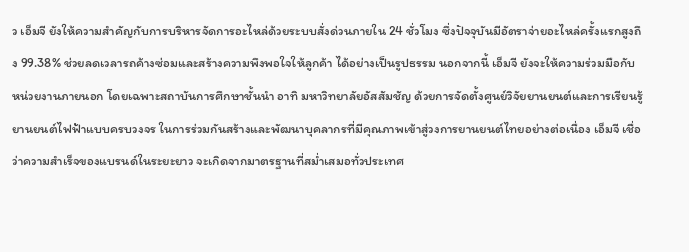ว เอ็มจี ยังให้ความสำคัญกับการบริหารจัดการอะไหล่ด้วยระบบสั่งด่วนภายใน 24 ชั่วโมง ซึ่งปัจจุบันมีอัตราจ่ายอะไหล่ครั้งแรกสูงถึง 99.38% ช่วยลดเวลารถค้างซ่อมและสร้างความพึงพอใจให้ลูกค้า ได้อย่างเป็นรูปธรรม นอกจากนี้ เอ็มจี ยังจะให้ความร่วมมือกับหน่วยงานภายนอก โดยเฉพาะสถาบันการศึกษาชั้นนำ อาทิ มหาวิทยาลัยอัสสัมชัญ ด้วยการจัดตั้งศูนย์วิจัยยานยนต์และการเรียนรู้ยานยนต์ไฟฟ้าแบบครบวงจร ในการร่วมกันสร้างและพัฒนาบุคลากรที่มีคุณภาพเข้าสู่วงการยานยนต์ไทยอย่างต่อเนื่อง เอ็มจี เชื่อว่าความสำเร็จของแบรนด์ในระยะยาว จะเกิดจากมาตรฐานที่สม่ำเสมอทั่วประเทศ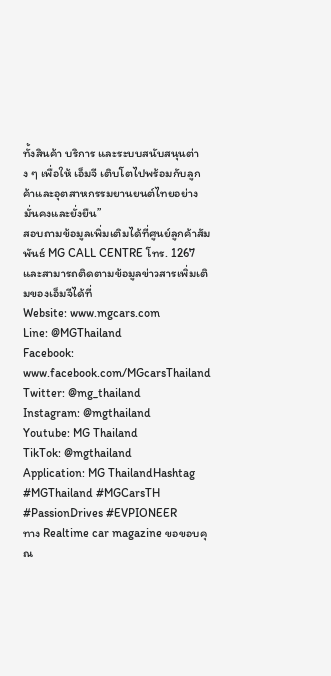ทั้งสินค้า บริการ และระบบสนับสนุนต่าง ๆ เพื่อให้ เอ็มจี เติบโตไปพร้อมกับลูกค้าและอุตสาหกรรมยานยนต์ไทยอย่างมั่นคงและยั่งยืน”
สอบถามข้อมูลเพิ่มเติมได้ที่ศูนย์ลูกค้าสัมพันธ์ MG CALL CENTRE โทร. 1267 และสามารถติดตามข้อมูลข่าวสารเพิ่มเติมของเอ็มจีได้ที่
Website: www.mgcars.com
Line: @MGThailand
Facebook: www.facebook.com/MGcarsThailand
Twitter: @mg_thailand
Instagram: @mgthailand
Youtube: MG Thailand
TikTok: @mgthailand
Application: MG ThailandHashtag #MGThailand #MGCarsTH #PassionDrives #EVPIONEER
ทาง Realtime car magazine ขอขอบคุณ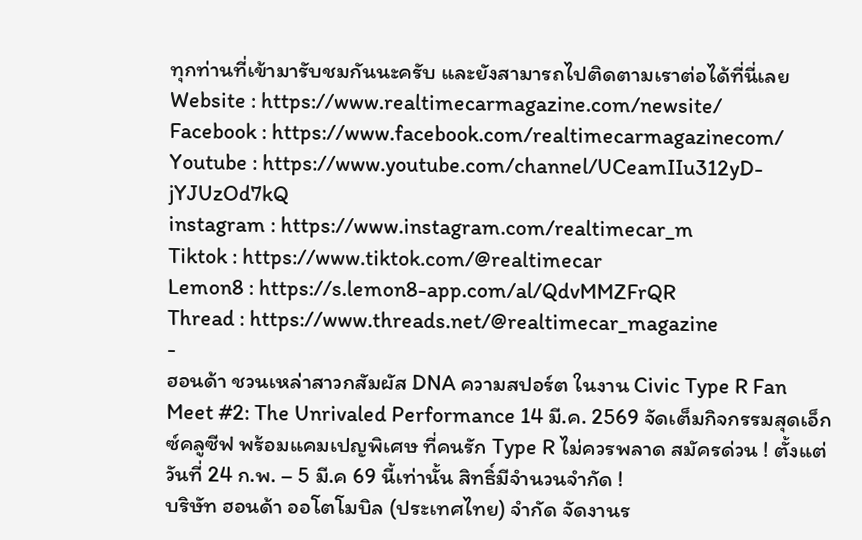ทุกท่านที่เข้ามารับชมกันนะครับ และยังสามารถไปติดตามเราต่อได้ที่นี่เลย
Website : https://www.realtimecarmagazine.com/newsite/
Facebook : https://www.facebook.com/realtimecarmagazinecom/
Youtube : https://www.youtube.com/channel/UCeamIIu312yD-jYJUzOd7kQ
instagram : https://www.instagram.com/realtimecar_m
Tiktok : https://www.tiktok.com/@realtimecar
Lemon8 : https://s.lemon8-app.com/al/QdvMMZFrQR
Thread : https://www.threads.net/@realtimecar_magazine
-
ฮอนด้า ชวนเหล่าสาวกสัมผัส DNA ความสปอร์ต ในงาน Civic Type R Fan Meet #2: The Unrivaled Performance 14 มี.ค. 2569 จัดเต็มกิจกรรมสุดเอ็กซ์คลูซีฟ พร้อมแคมเปญพิเศษ ที่คนรัก Type R ไม่ควรพลาด สมัครด่วน ! ตั้งแต่วันที่ 24 ก.พ. – 5 มี.ค 69 นี้เท่านั้น สิทธิ์มีจำนวนจำกัด !
บริษัท ฮอนด้า ออโตโมบิล (ประเทศไทย) จำกัด จัดงานร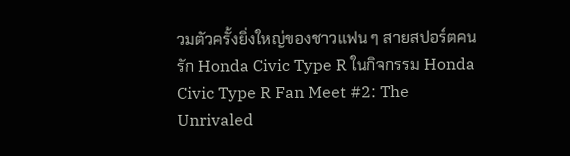วมตัวครั้งยิ่งใหญ่ของชาวแฟน ๆ สายสปอร์ตคนรัก Honda Civic Type R ในกิจกรรม Honda Civic Type R Fan Meet #2: The Unrivaled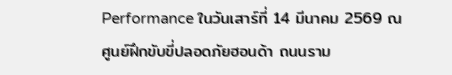Performance ในวันเสาร์ที่ 14 มีนาคม 2569 ณ ศูนย์ฝึกขับขี่ปลอดภัยฮอนด้า ถนนราม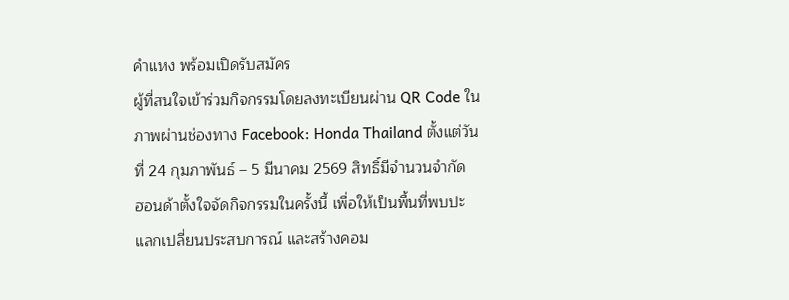คำแหง พร้อมเปิดรับสมัคร
ผู้ที่สนใจเข้าร่วมกิจกรรมโดยลงทะเบียนผ่าน QR Code ในภาพผ่านช่องทาง Facebook: Honda Thailand ตั้งแต่วันที่ 24 กุมภาพันธ์ – 5 มีนาคม 2569 สิทธิ์มีจำนวนจำกัด
ฮอนด้าตั้งใจจัดกิจกรรมในครั้งนี้ เพื่อให้เป็นพื้นที่พบปะ แลกเปลี่ยนประสบการณ์ และสร้างคอม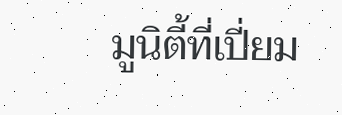มูนิตี้ที่เปี่ยม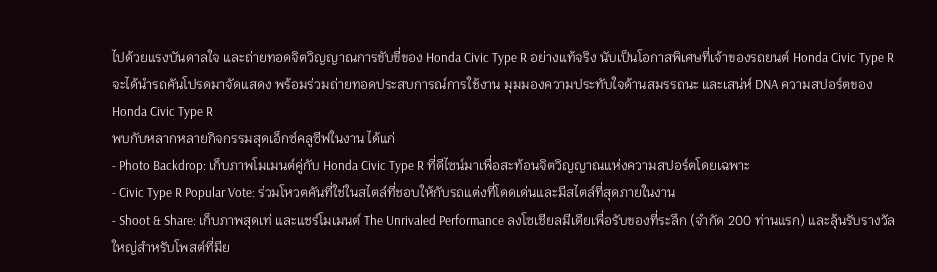ไปด้วยแรงบันดาลใจ และถ่ายทอดจิตวิญญาณการขับขี่ของ Honda Civic Type R อย่างแท้จริง นับเป็นโอกาสพิเศษที่เจ้าของรถยนต์ Honda Civic Type R จะได้นำรถคันโปรดมาจัดแสดง พร้อมร่วมถ่ายทอดประสบการณ์การใช้งาน มุมมองความประทับใจด้านสมรรถนะ และเสน่ห์ DNA ความสปอร์ตของ Honda Civic Type R
พบกับหลากหลายกิจกรรมสุดเอ็กซ์คลูซีฟในงาน ได้แก่
- Photo Backdrop: เก็บภาพโมเมนต์คู่กับ Honda Civic Type R ที่ดีไซน์มาเพื่อสะท้อนจิตวิญญาณแห่งความสปอร์ตโดยเฉพาะ
- Civic Type R Popular Vote: ร่วมโหวตคันที่ใช่ในสไตล์ที่ชอบให้กับรถแต่งที่โดดเด่นและมีสไตล์ที่สุดภายในงาน
- Shoot & Share: เก็บภาพสุดเท่ และแชร์โมเมนต์ The Unrivaled Performance ลงโซเชียลมีเดียเพื่อรับของที่ระลึก (จำกัด 200 ท่านแรก) และลุ้นรับรางวัลใหญ่สำหรับโพสต์ที่มีย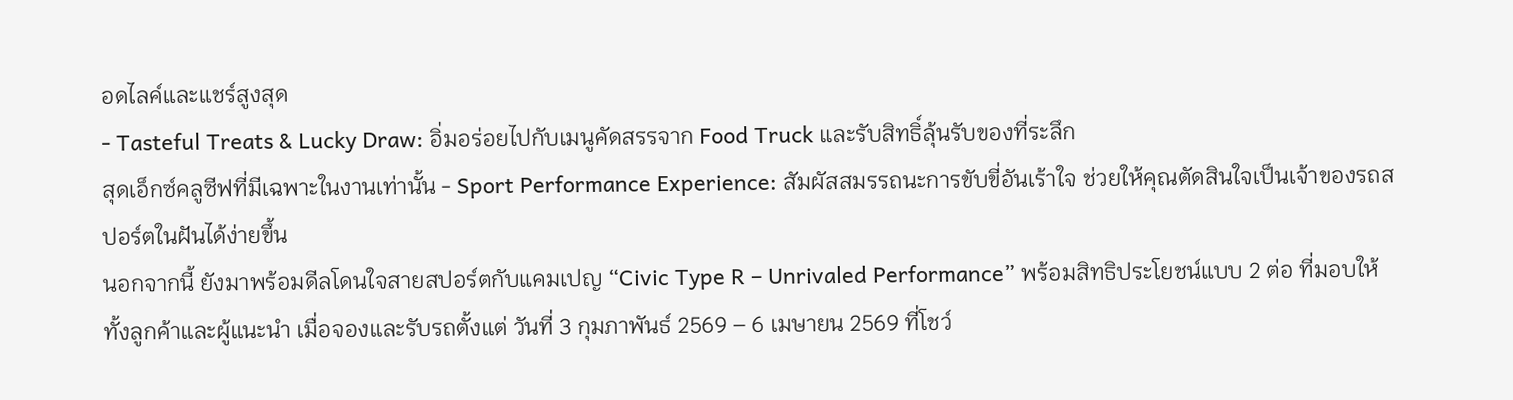อดไลค์และแชร์สูงสุด
- Tasteful Treats & Lucky Draw: อิ่มอร่อยไปกับเมนูคัดสรรจาก Food Truck และรับสิทธิ์ลุ้นรับของที่ระลึก
สุดเอ็กซ์คลูซีฟที่มีเฉพาะในงานเท่านั้น - Sport Performance Experience: สัมผัสสมรรถนะการขับขี่อันเร้าใจ ช่วยให้คุณตัดสินใจเป็นเจ้าของรถสปอร์ตในฝันได้ง่ายขึ้น
นอกจากนี้ ยังมาพร้อมดีลโดนใจสายสปอร์ตกับแคมเปญ “Civic Type R – Unrivaled Performance” พร้อมสิทธิประโยชน์แบบ 2 ต่อ ที่มอบให้ทั้งลูกค้าและผู้แนะนำ เมื่อจองและรับรถตั้งแต่ วันที่ 3 กุมภาพันธ์ 2569 – 6 เมษายน 2569 ที่โชว์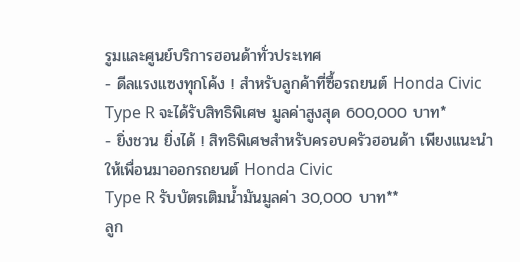รูมและศูนย์บริการฮอนด้าทั่วประเทศ
- ดีลแรงแซงทุกโค้ง ! สำหรับลูกค้าที่ซื้อรถยนต์ Honda Civic Type R จะได้รับสิทธิพิเศษ มูลค่าสูงสุด 600,000 บาท*
- ยิ่งชวน ยิ่งได้ ! สิทธิพิเศษสำหรับครอบครัวฮอนด้า เพียงแนะนำให้เพื่อนมาออกรถยนต์ Honda Civic
Type R รับบัตรเติมน้ำมันมูลค่า 30,000 บาท**
ลูก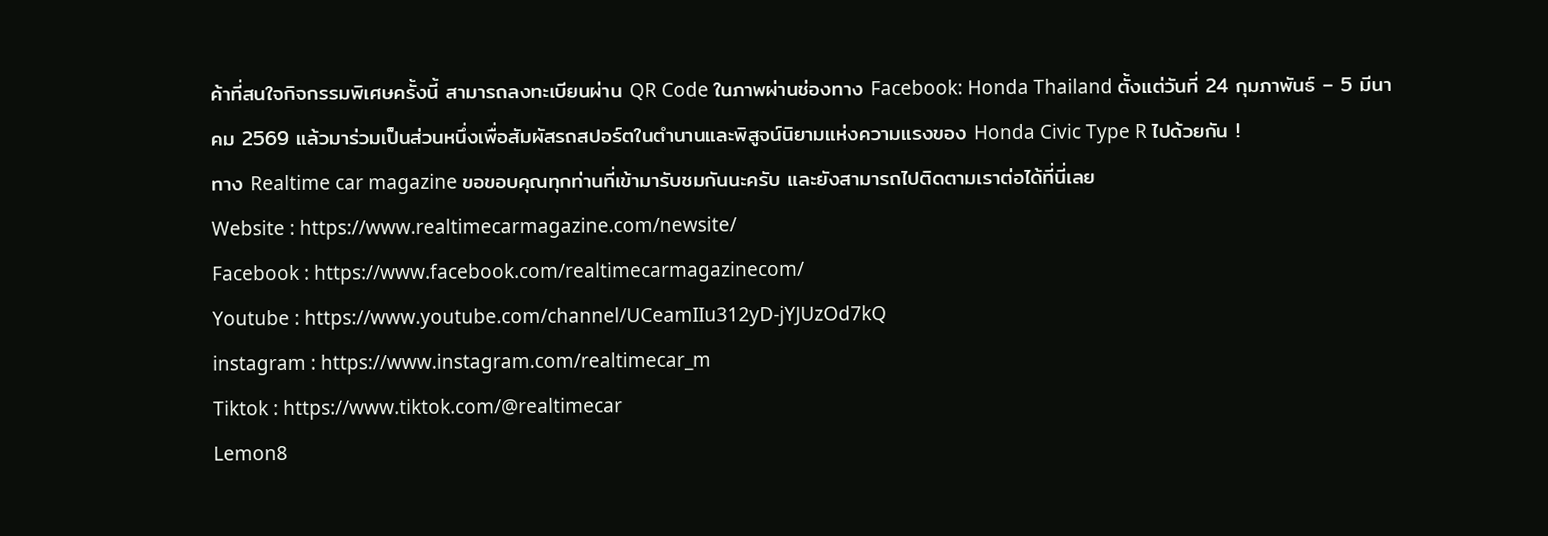ค้าที่สนใจกิจกรรมพิเศษครั้งนี้ สามารถลงทะเบียนผ่าน QR Code ในภาพผ่านช่องทาง Facebook: Honda Thailand ตั้งแต่วันที่ 24 กุมภาพันธ์ – 5 มีนาคม 2569 แล้วมาร่วมเป็นส่วนหนึ่งเพื่อสัมผัสรถสปอร์ตในตำนานและพิสูจน์นิยามแห่งความแรงของ Honda Civic Type R ไปด้วยกัน !
ทาง Realtime car magazine ขอขอบคุณทุกท่านที่เข้ามารับชมกันนะครับ และยังสามารถไปติดตามเราต่อได้ที่นี่เลย
Website : https://www.realtimecarmagazine.com/newsite/
Facebook : https://www.facebook.com/realtimecarmagazinecom/
Youtube : https://www.youtube.com/channel/UCeamIIu312yD-jYJUzOd7kQ
instagram : https://www.instagram.com/realtimecar_m
Tiktok : https://www.tiktok.com/@realtimecar
Lemon8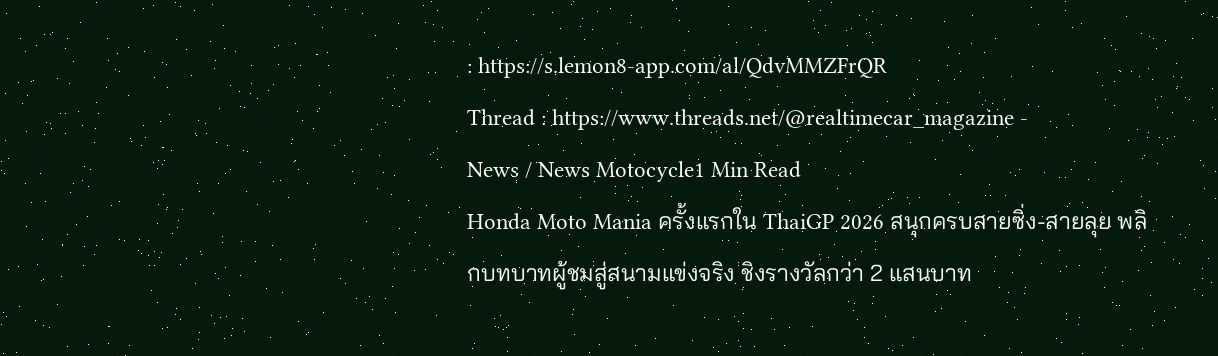: https://s.lemon8-app.com/al/QdvMMZFrQR
Thread : https://www.threads.net/@realtimecar_magazine -
News / News Motocycle1 Min Read
Honda Moto Mania ครั้งแรกใน ThaiGP 2026 สนุกครบสายซิ่ง-สายลุย พลิกบทบาทผู้ชมสู่สนามแข่งจริง ชิงรางวัลกว่า 2 แสนบาท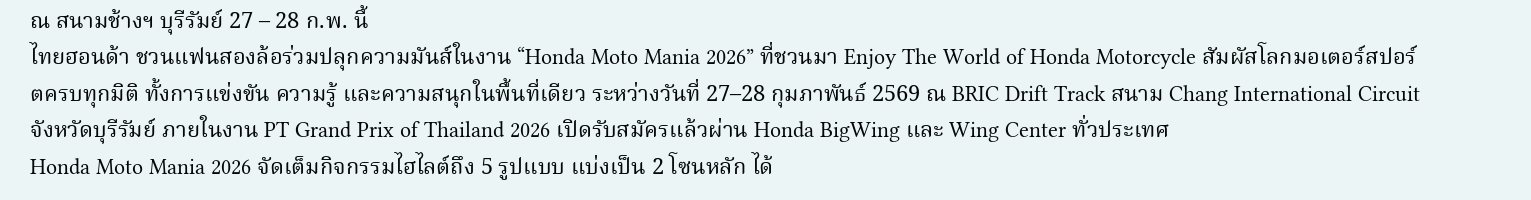ณ สนามช้างฯ บุรีรัมย์ 27 – 28 ก.พ. นี้
ไทยฮอนด้า ชวนแฟนสองล้อร่วมปลุกความมันส์ในงาน “Honda Moto Mania 2026” ที่ชวนมา Enjoy The World of Honda Motorcycle สัมผัสโลกมอเตอร์สปอร์ตครบทุกมิติ ทั้งการแข่งขัน ความรู้ และความสนุกในพื้นที่เดียว ระหว่างวันที่ 27–28 กุมภาพันธ์ 2569 ณ BRIC Drift Track สนาม Chang International Circuit จังหวัดบุรีรัมย์ ภายในงาน PT Grand Prix of Thailand 2026 เปิดรับสมัครแล้วผ่าน Honda BigWing และ Wing Center ทั่วประเทศ
Honda Moto Mania 2026 จัดเต็มกิจกรรมไฮไลต์ถึง 5 รูปแบบ แบ่งเป็น 2 โซนหลัก ได้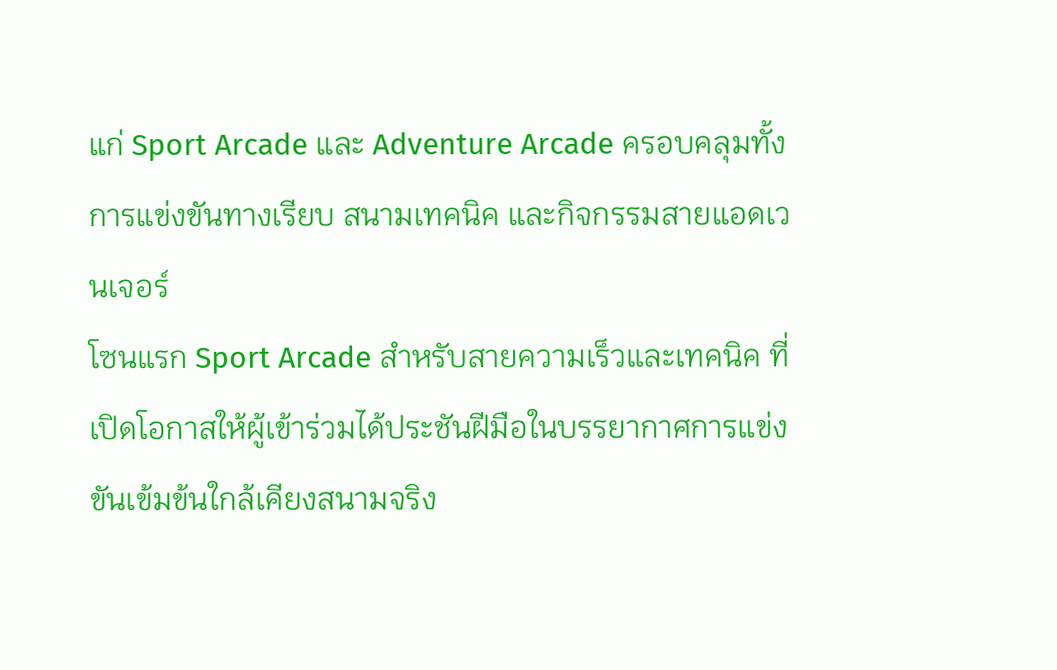แก่ Sport Arcade และ Adventure Arcade ครอบคลุมทั้งการแข่งขันทางเรียบ สนามเทคนิค และกิจกรรมสายแอดเวนเจอร์
โซนแรก Sport Arcade สำหรับสายความเร็วและเทคนิค ที่เปิดโอกาสให้ผู้เข้าร่วมได้ประชันฝีมือในบรรยากาศการแข่งขันเข้มข้นใกล้เคียงสนามจริง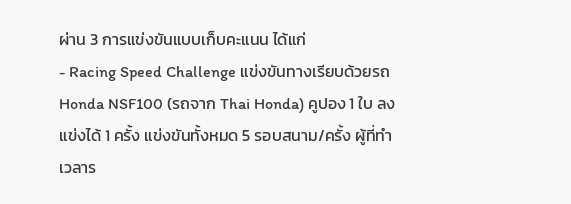ผ่าน 3 การแข่งขันแบบเก็บคะแนน ได้แก่
- Racing Speed Challenge แข่งขันทางเรียบด้วยรถ Honda NSF100 (รถจาก Thai Honda) คูปอง 1 ใบ ลงแข่งได้ 1 ครั้ง แข่งขันทั้งหมด 5 รอบสนาม/ครั้ง ผู้ที่ทำเวลาร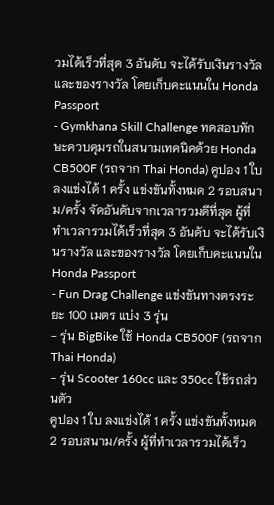วมได้เร็วที่สุด 3 อันดับ จะได้รับเงินรางวัล และของรางวัล โดยเก็บคะแนนใน Honda Passport
- Gymkhana Skill Challenge ทดสอบทักษะควบคุมรถในสนามเทคนิคด้วย Honda CB500F (รถจาก Thai Honda) คูปอง 1 ใบ ลงแข่งได้ 1 ครั้ง แข่งขันทั้งหมด 2 รอบสนาม/ครั้ง จัดอันดับจากเวลารวมดีที่สุด ผู้ที่ทำเวลารวมได้เร็วที่สุด 3 อันดับ จะได้รับเงินรางวัล และของรางวัล โดยเก็บคะแนนใน Honda Passport
- Fun Drag Challenge แข่งขันทางตรงระยะ 100 เมตร แบ่ง 3 รุ่น
- รุ่น BigBike ใช้ Honda CB500F (รถจาก Thai Honda)
- รุ่น Scooter 160cc และ 350cc ใช้รถส่วนตัว
คูปอง 1 ใบ ลงแข่งได้ 1 ครั้ง แข่งขันทั้งหมด 2 รอบสนาม/ครั้ง ผู้ที่ทำเวลารวมได้เร็ว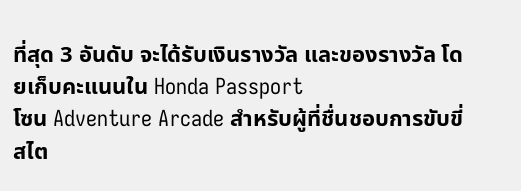ที่สุด 3 อันดับ จะได้รับเงินรางวัล และของรางวัล โดยเก็บคะแนนใน Honda Passport
โซน Adventure Arcade สำหรับผู้ที่ชื่นชอบการขับขี่สไต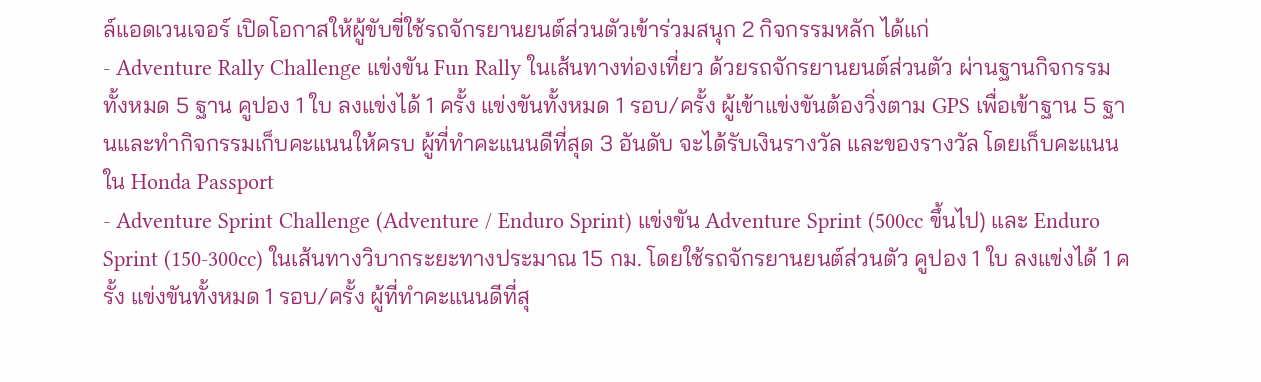ล์แอดเวนเจอร์ เปิดโอกาสให้ผู้ขับขี่ใช้รถจักรยานยนต์ส่วนตัวเข้าร่วมสนุก 2 กิจกรรมหลัก ได้แก่
- Adventure Rally Challenge แข่งขัน Fun Rally ในเส้นทางท่องเที่ยว ด้วยรถจักรยานยนต์ส่วนตัว ผ่านฐานกิจกรรมทั้งหมด 5 ฐาน คูปอง 1 ใบ ลงแข่งได้ 1 ครั้ง แข่งขันทั้งหมด 1 รอบ/ครั้ง ผู้เข้าแข่งขันต้องวิ่งตาม GPS เพื่อเข้าฐาน 5 ฐานและทำกิจกรรมเก็บคะแนนให้ครบ ผู้ที่ทำคะแนนดีที่สุด 3 อันดับ จะได้รับเงินรางวัล และของรางวัล โดยเก็บคะแนนใน Honda Passport
- Adventure Sprint Challenge (Adventure / Enduro Sprint) แข่งขัน Adventure Sprint (500cc ขึ้นไป) และ Enduro Sprint (150-300cc) ในเส้นทางวิบากระยะทางประมาณ 15 กม. โดยใช้รถจักรยานยนต์ส่วนตัว คูปอง 1 ใบ ลงแข่งได้ 1 ครั้ง แข่งขันทั้งหมด 1 รอบ/ครั้ง ผู้ที่ทำคะแนนดีที่สุ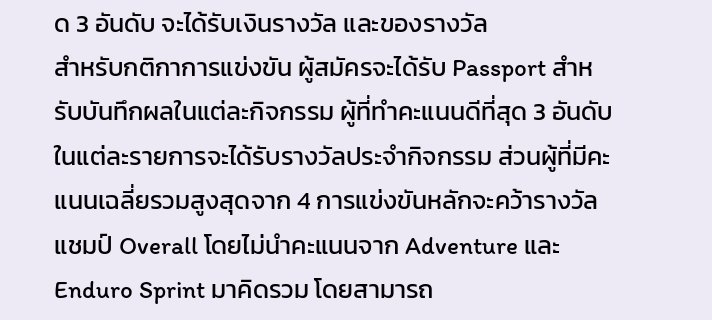ด 3 อันดับ จะได้รับเงินรางวัล และของรางวัล
สำหรับกติกาการแข่งขัน ผู้สมัครจะได้รับ Passport สำหรับบันทึกผลในแต่ละกิจกรรม ผู้ที่ทำคะแนนดีที่สุด 3 อันดับในแต่ละรายการจะได้รับรางวัลประจำกิจกรรม ส่วนผู้ที่มีคะแนนเฉลี่ยรวมสูงสุดจาก 4 การแข่งขันหลักจะคว้ารางวัลแชมป์ Overall โดยไม่นำคะแนนจาก Adventure และ Enduro Sprint มาคิดรวม โดยสามารถ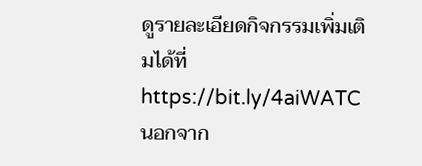ดูรายละเอียดกิจกรรมเพิ่มเติมได้ที่ https://bit.ly/4aiWATC
นอกจาก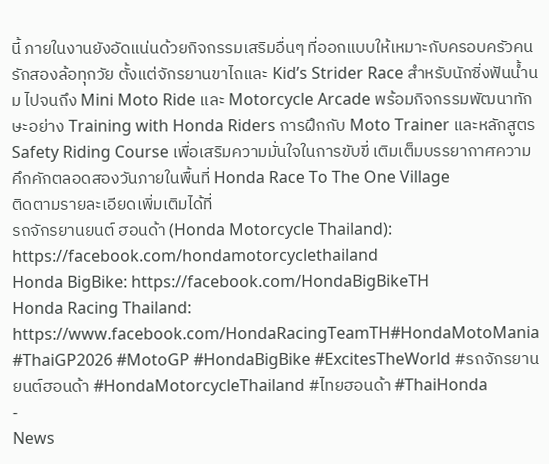นี้ ภายในงานยังอัดแน่นด้วยกิจกรรมเสริมอื่นๆ ที่ออกแบบให้เหมาะกับครอบครัวคนรักสองล้อทุกวัย ตั้งแต่จักรยานขาไถและ Kid’s Strider Race สำหรับนักซิ่งฟันน้ำนม ไปจนถึง Mini Moto Ride และ Motorcycle Arcade พร้อมกิจกรรมพัฒนาทักษะอย่าง Training with Honda Riders การฝึกกับ Moto Trainer และหลักสูตร Safety Riding Course เพื่อเสริมความมั่นใจในการขับขี่ เติมเต็มบรรยากาศความคึกคักตลอดสองวันภายในพื้นที่ Honda Race To The One Village
ติดตามรายละเอียดเพิ่มเติมได้ที่
รถจักรยานยนต์ ฮอนด้า (Honda Motorcycle Thailand): https://facebook.com/hondamotorcyclethailand
Honda BigBike: https://facebook.com/HondaBigBikeTH
Honda Racing Thailand: https://www.facebook.com/HondaRacingTeamTH#HondaMotoMania #ThaiGP2026 #MotoGP #HondaBigBike #ExcitesTheWorld #รถจักรยานยนต์ฮอนด้า #HondaMotorcycleThailand #ไทยฮอนด้า #ThaiHonda
-
News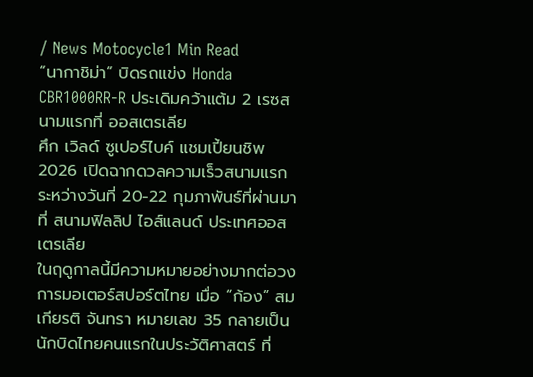/ News Motocycle1 Min Read
“นากาชิม่า” บิดรถแข่ง Honda CBR1000RR-R ประเดิมคว้าแต้ม 2 เรซสนามแรกที่ ออสเตรเลีย
ศึก เวิลด์ ซูเปอร์ไบค์ แชมเปี้ยนชิพ 2026 เปิดฉากดวลความเร็วสนามแรกระหว่างวันที่ 20-22 กุมภาพันธ์ที่ผ่านมา ที่ สนามฟิลลิป ไอส์แลนด์ ประเทศออสเตรเลีย
ในฤดูกาลนี้มีความหมายอย่างมากต่อวงการมอเตอร์สปอร์ตไทย เมื่อ “ก้อง” สมเกียรติ จันทรา หมายเลข 35 กลายเป็นนักบิดไทยคนแรกในประวัติศาสตร์ ที่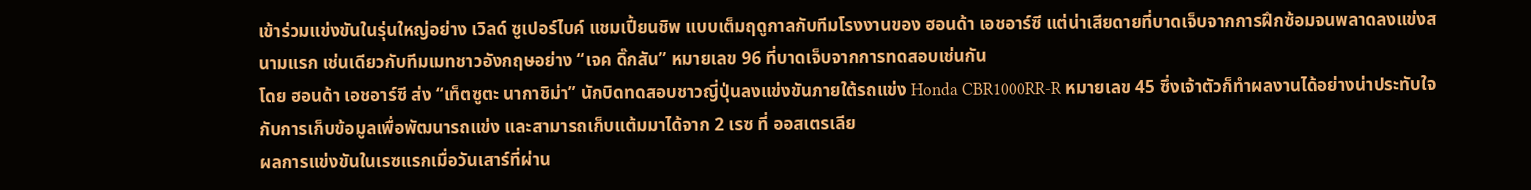เข้าร่วมแข่งขันในรุ่นใหญ่อย่าง เวิลด์ ซูเปอร์ไบค์ แชมเปี้ยนชิพ แบบเต็มฤดูกาลกับทีมโรงงานของ ฮอนด้า เอชอาร์ซี แต่น่าเสียดายที่บาดเจ็บจากการฝึกซ้อมจนพลาดลงแข่งสนามแรก เช่นเดียวกับทีมเมทชาวอังกฤษอย่าง “เจค ดิ๊กสัน” หมายเลข 96 ที่บาดเจ็บจากการทดสอบเช่นกัน
โดย ฮอนด้า เอชอาร์ซี ส่ง “เท็ตซูตะ นากาชิม่า” นักบิดทดสอบชาวญี่ปุ่นลงแข่งขันภายใต้รถแข่ง Honda CBR1000RR-R หมายเลข 45 ซึ่งเจ้าตัวก็ทำผลงานได้อย่างน่าประทับใจกับการเก็บข้อมูลเพื่อพัฒนารถแข่ง และสามารถเก็บแต้มมาได้จาก 2 เรซ ที่ ออสเตรเลีย
ผลการแข่งขันในเรซแรกเมื่อวันเสาร์ที่ผ่าน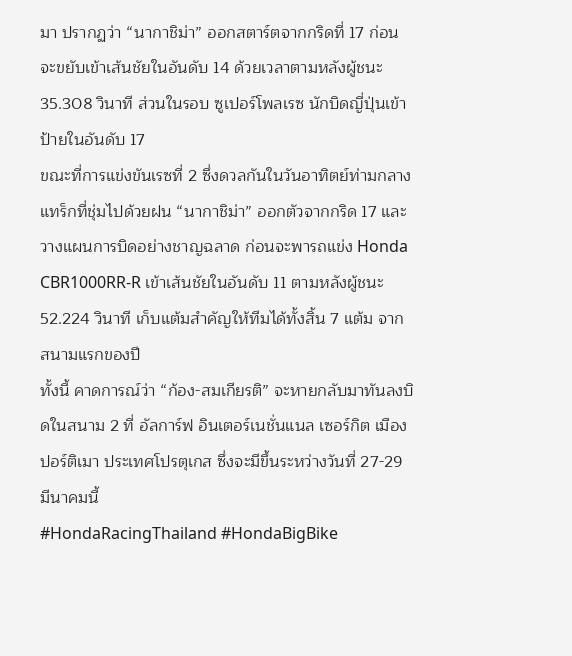มา ปรากฏว่า “นากาชิม่า” ออกสตาร์ตจากกริดที่ 17 ก่อนจะขยับเข้าเส้นชัยในอันดับ 14 ด้วยเวลาตามหลังผู้ชนะ 35.308 วินาที ส่วนในรอบ ซูเปอร์โพลเรซ นักบิดญี่ปุ่นเข้าป้ายในอันดับ 17
ขณะที่การแข่งขันเรซที่ 2 ซึ่งดวลกันในวันอาทิตย์ท่ามกลางแทร็กที่ชุ่มไปด้วยฝน “นากาชิม่า” ออกตัวจากกริด 17 และวางแผนการบิดอย่างชาญฉลาด ก่อนจะพารถแข่ง Honda CBR1000RR-R เข้าเส้นชัยในอันดับ 11 ตามหลังผู้ชนะ 52.224 วินาที เก็บแต้มสำคัญให้ทีมได้ทั้งสิ้น 7 แต้ม จากสนามแรกของปี
ทั้งนี้ คาดการณ์ว่า “ก้อง-สมเกียรติ” จะหายกลับมาทันลงบิดในสนาม 2 ที่ อัลการ์ฟ อินเตอร์เนชั่นแนล เซอร์กิต เมืองปอร์ติเมา ประเทศโปรตุเกส ซึ่งจะมีขึ้นระหว่างวันที่ 27-29 มีนาคมนี้
#HondaRacingThailand #HondaBigBike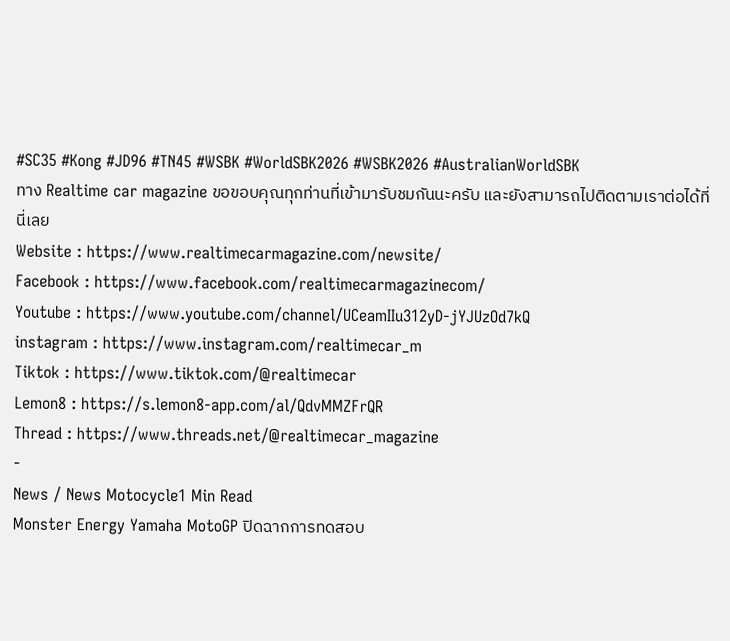#SC35 #Kong #JD96 #TN45 #WSBK #WorldSBK2026 #WSBK2026 #AustralianWorldSBK
ทาง Realtime car magazine ขอขอบคุณทุกท่านที่เข้ามารับชมกันนะครับ และยังสามารถไปติดตามเราต่อได้ที่นี่เลย
Website : https://www.realtimecarmagazine.com/newsite/
Facebook : https://www.facebook.com/realtimecarmagazinecom/
Youtube : https://www.youtube.com/channel/UCeamIIu312yD-jYJUzOd7kQ
instagram : https://www.instagram.com/realtimecar_m
Tiktok : https://www.tiktok.com/@realtimecar
Lemon8 : https://s.lemon8-app.com/al/QdvMMZFrQR
Thread : https://www.threads.net/@realtimecar_magazine
-
News / News Motocycle1 Min Read
Monster Energy Yamaha MotoGP ปิดฉากการทดสอบ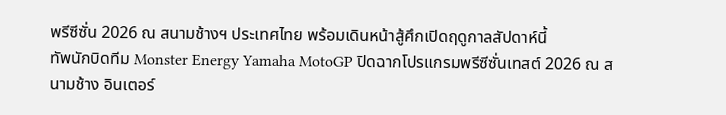พรีซีซั่น 2026 ณ สนามช้างฯ ประเทศไทย พร้อมเดินหน้าสู้ศึกเปิดฤดูกาลสัปดาห์นี้
ทัพนักบิดทีม Monster Energy Yamaha MotoGP ปิดฉากโปรแกรมพรีซีซั่นเทสต์ 2026 ณ สนามช้าง อินเตอร์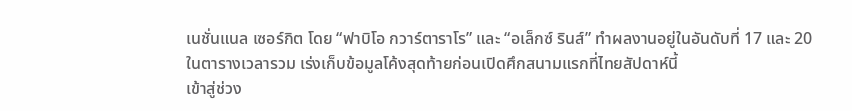เนชั่นแนล เซอร์กิต โดย “ฟาบิโอ กวาร์ตาราโร” และ “อเล็กซ์ รินส์” ทำผลงานอยู่ในอันดับที่ 17 และ 20 ในตารางเวลารวม เร่งเก็บข้อมูลโค้งสุดท้ายก่อนเปิดศึกสนามแรกที่ไทยสัปดาห์นี้
เข้าสู่ช่วง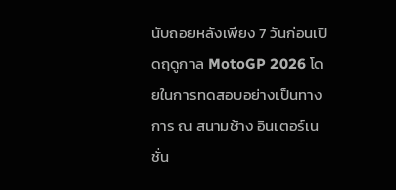นับถอยหลังเพียง 7 วันก่อนเปิดฤดูกาล MotoGP 2026 โดยในการทดสอบอย่างเป็นทางการ ณ สนามช้าง อินเตอร์เนชั่น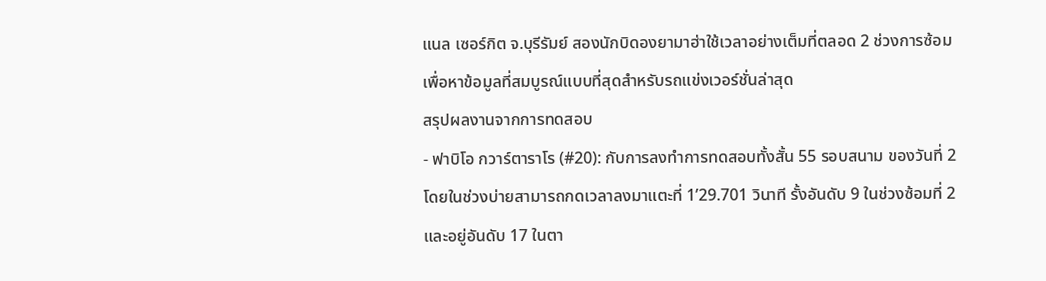แนล เซอร์กิต จ.บุรีรัมย์ สองนักบิดองยามาฮ่าใช้เวลาอย่างเต็มที่ตลอด 2 ช่วงการซ้อม เพื่อหาข้อมูลที่สมบูรณ์แบบที่สุดสำหรับรถแข่งเวอร์ชั่นล่าสุด
สรุปผลงานจากการทดสอบ
- ฟาบิโอ กวาร์ตาราโร (#20): กับการลงทำการทดสอบทั้งสั้น 55 รอบสนาม ของวันที่ 2 โดยในช่วงบ่ายสามารถกดเวลาลงมาแตะที่ 1’29.701 วินาที รั้งอันดับ 9 ในช่วงซ้อมที่ 2 และอยู่อันดับ 17 ในตา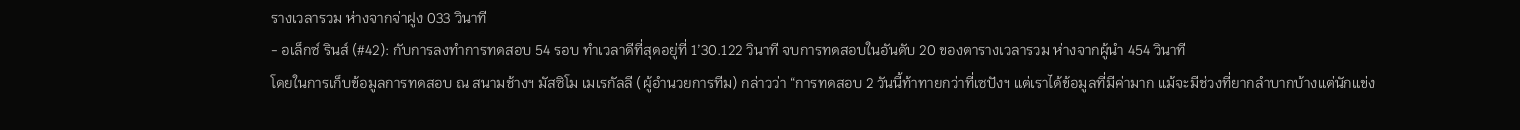รางเวลารวม ห่างจากจ่าฝูง 033 วินาที
- อเล็กซ์ รินส์ (#42): กับการลงทำการทดสอบ 54 รอบ ทำเวลาดีที่สุดอยู่ที่ 1’30.122 วินาที จบการทดสอบในอันดับ 20 ของตารางเวลารวม ห่างจากผู้นำ 454 วินาที
โดยในการเก็บข้อมูลการทดสอบ ณ สนามช้างฯ มัสซิโม เมเรกัลลี (ผู้อำนวยการทีม) กล่าวว่า “การทดสอบ 2 วันนี้ท้าทายกว่าที่เซปังฯ แต่เราได้ข้อมูลที่มีค่ามาก แม้จะมีช่วงที่ยากลำบากบ้างแต่นักแข่ง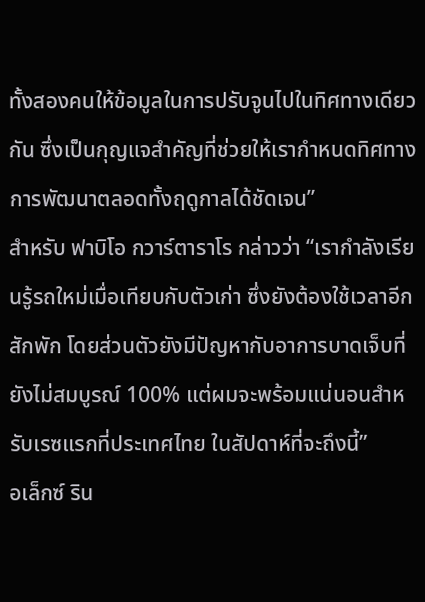ทั้งสองคนให้ข้อมูลในการปรับจูนไปในทิศทางเดียวกัน ซึ่งเป็นกุญแจสำคัญที่ช่วยให้เรากำหนดทิศทางการพัฒนาตลอดทั้งฤดูกาลได้ชัดเจน”
สำหรับ ฟาบิโอ กวาร์ตาราโร กล่าวว่า “เรากำลังเรียนรู้รถใหม่เมื่อเทียบกับตัวเก่า ซึ่งยังต้องใช้เวลาอีกสักพัก โดยส่วนตัวยังมีปัญหากับอาการบาดเจ็บที่ยังไม่สมบูรณ์ 100% แต่ผมจะพร้อมแน่นอนสำหรับเรซแรกที่ประเทศไทย ในสัปดาห์ที่จะถึงนี้”
อเล็กซ์ ริน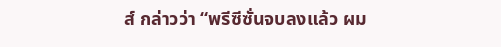ส์ กล่าวว่า “พรีซีซั่นจบลงแล้ว ผม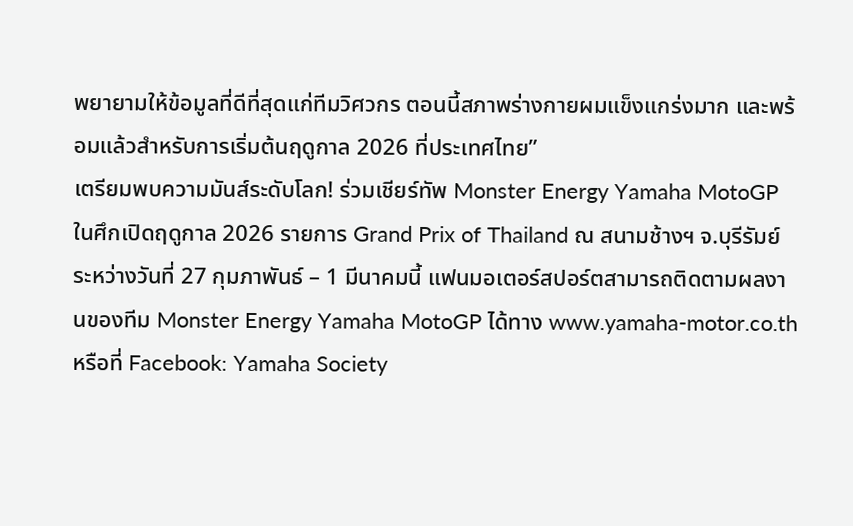พยายามให้ข้อมูลที่ดีที่สุดแก่ทีมวิศวกร ตอนนี้สภาพร่างกายผมแข็งแกร่งมาก และพร้อมแล้วสำหรับการเริ่มต้นฤดูกาล 2026 ที่ประเทศไทย”
เตรียมพบความมันส์ระดับโลก! ร่วมเชียร์ทัพ Monster Energy Yamaha MotoGP ในศึกเปิดฤดูกาล 2026 รายการ Grand Prix of Thailand ณ สนามช้างฯ จ.บุรีรัมย์ ระหว่างวันที่ 27 กุมภาพันธ์ – 1 มีนาคมนี้ แฟนมอเตอร์สปอร์ตสามารถติดตามผลงานของทีม Monster Energy Yamaha MotoGP ได้ทาง www.yamaha-motor.co.th หรือที่ Facebook: Yamaha Society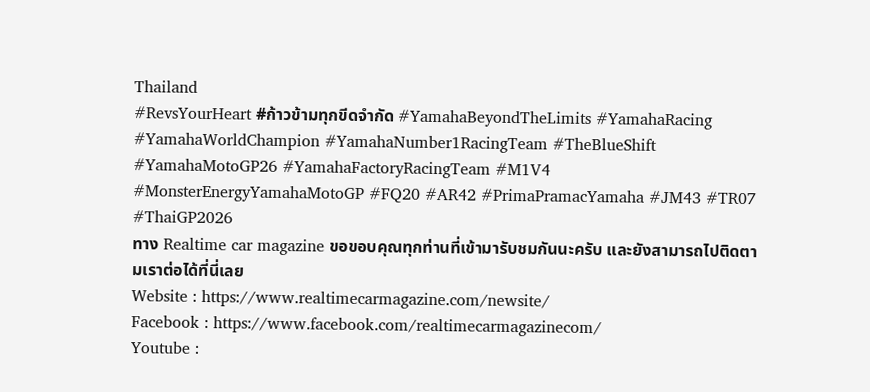Thailand
#RevsYourHeart #ก้าวข้ามทุกขีดจำกัด #YamahaBeyondTheLimits #YamahaRacing #YamahaWorldChampion #YamahaNumber1RacingTeam #TheBlueShift #YamahaMotoGP26 #YamahaFactoryRacingTeam #M1V4 #MonsterEnergyYamahaMotoGP #FQ20 #AR42 #PrimaPramacYamaha #JM43 #TR07 #ThaiGP2026
ทาง Realtime car magazine ขอขอบคุณทุกท่านที่เข้ามารับชมกันนะครับ และยังสามารถไปติดตามเราต่อได้ที่นี่เลย
Website : https://www.realtimecarmagazine.com/newsite/
Facebook : https://www.facebook.com/realtimecarmagazinecom/
Youtube :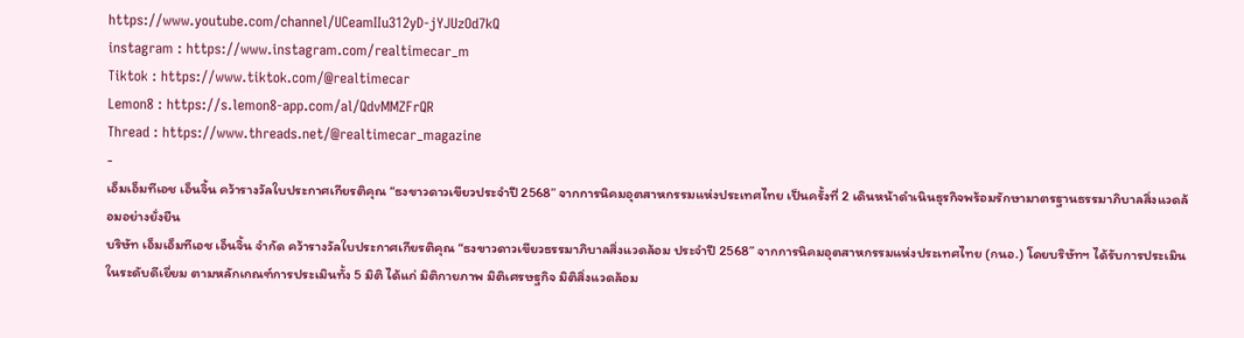https://www.youtube.com/channel/UCeamIIu312yD-jYJUzOd7kQ
instagram : https://www.instagram.com/realtimecar_m
Tiktok : https://www.tiktok.com/@realtimecar
Lemon8 : https://s.lemon8-app.com/al/QdvMMZFrQR
Thread : https://www.threads.net/@realtimecar_magazine
-
เอ็มเอ็มทีเอช เอ็นจิ้น คว้ารางวัลใบประกาศเกียรติคุณ “ธงขาวดาวเขียวประจำปี 2568” จากการนิคมอุตสาหกรรมแห่งประเทศไทย เป็นครั้งที่ 2 เดินหน้าดำเนินธุรกิจพร้อมรักษามาตรฐานธรรมาภิบาลสิ่งแวดล้อมอย่างยั่งยืน
บริษัท เอ็มเอ็มทีเอช เอ็นจิ้น จำกัด คว้ารางวัลใบประกาศเกียรติคุณ “ธงขาวดาวเขียวธรรมาภิบาลสิ่งแวดล้อม ประจำปี 2568” จากการนิคมอุตสาหกรรมแห่งประเทศไทย (กนอ.) โดยบริษัทฯ ได้รับการประเมินในระดับดีเยี่ยม ตามหลักเกณฑ์การประเมินทั้ง 5 มิติ ได้แก่ มิติกายภาพ มิติเศรษฐกิจ มิติสิ่งแวดล้อม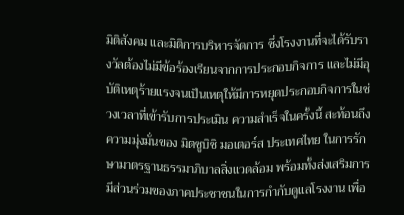มิติสังคม และมิติการบริหารจัดการ ซึ่งโรงงานที่จะได้รับรางวัลต้องไม่มีข้อร้องเรียนจากการประกอบกิจการ และไม่มีอุบัติเหตุร้ายแรงจนเป็นเหตุให้มีการหยุดประกอบกิจการในช่วงเวลาที่เข้ารับการประเมิน ความสำเร็จในครั้งนี้ สะท้อนถึงความมุ่งมั่นของ มิตซูบิชิ มอเตอร์ส ประเทศไทย ในการรักษามาตรฐานธรรมาภิบาลสิ่งแวดล้อม พร้อมทั้งส่งเสริมการมีส่วนร่วมของภาคประชาชนในการกำกับดูแลโรงงาน เพื่อ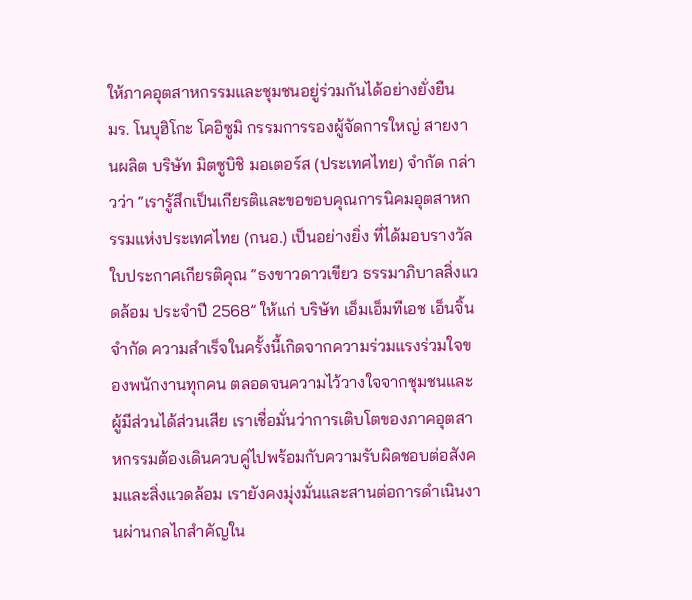ให้ภาคอุตสาหกรรมและชุมชนอยู่ร่วมกันได้อย่างยั่งยืน
มร. โนบุฮิโกะ โคอิซูมิ กรรมการรองผู้จัดการใหญ่ สายงานผลิต บริษัท มิตซูบิชิ มอเตอร์ส (ประเทศไทย) จำกัด กล่าวว่า “เรารู้สึกเป็นเกียรติและขอขอบคุณการนิคมอุตสาหกรรมแห่งประเทศไทย (กนอ.) เป็นอย่างยิ่ง ที่ได้มอบรางวัลใบประกาศเกียรติคุณ “ธงขาวดาวเขียว ธรรมาภิบาลสิ่งแวดล้อม ประจำปี 2568” ให้แก่ บริษัท เอ็มเอ็มทีเอช เอ็นจิ้น จำกัด ความสำเร็จในครั้งนี้เกิดจากความร่วมแรงร่วมใจของพนักงานทุกคน ตลอดจนความไว้วางใจจากชุมชนและผู้มีส่วนได้ส่วนเสีย เราเชื่อมั่นว่าการเติบโตของภาคอุตสาหกรรมต้องเดินควบคู่ไปพร้อมกับความรับผิดชอบต่อสังคมและสิ่งแวดล้อม เรายังคงมุ่งมั่นและสานต่อการดำเนินงานผ่านกลไกสำคัญใน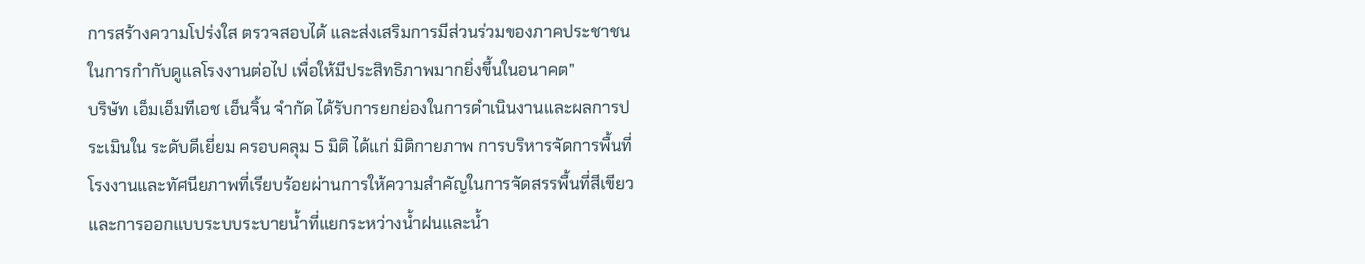การสร้างความโปร่งใส ตรวจสอบได้ และส่งเสริมการมีส่วนร่วมของภาคประชาชนในการกำกับดูแลโรงงานต่อไป เพื่อให้มีประสิทธิภาพมากยิ่งขึ้นในอนาคต”
บริษัท เอ็มเอ็มทีเอช เอ็นจิ้น จำกัด ได้รับการยกย่องในการดำเนินงานและผลการประเมินใน ระดับดีเยี่ยม ครอบคลุม 5 มิติ ได้แก่ มิติกายภาพ การบริหารจัดการพื้นที่โรงงานและทัศนียภาพที่เรียบร้อยผ่านการให้ความสำคัญในการจัดสรรพื้นที่สีเขียว และการออกแบบระบบระบายน้ำที่แยกระหว่างน้ำฝนและน้ำ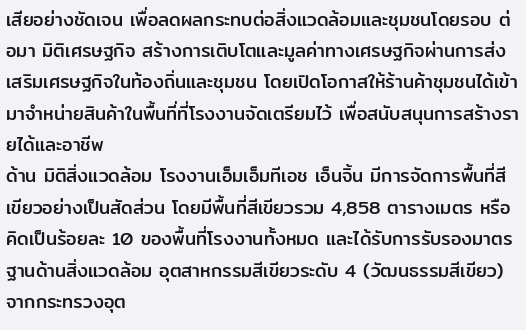เสียอย่างชัดเจน เพื่อลดผลกระทบต่อสิ่งแวดล้อมและชุมชนโดยรอบ ต่อมา มิติเศรษฐกิจ สร้างการเติบโตและมูลค่าทางเศรษฐกิจผ่านการส่งเสริมเศรษฐกิจในท้องถิ่นและชุมชน โดยเปิดโอกาสให้ร้านค้าชุมชนได้เข้ามาจำหน่ายสินค้าในพื้นที่ที่โรงงานจัดเตรียมไว้ เพื่อสนับสนุนการสร้างรายได้และอาชีพ
ด้าน มิติสิ่งแวดล้อม โรงงานเอ็มเอ็มทีเอช เอ็นจิ้น มีการจัดการพื้นที่สีเขียวอย่างเป็นสัดส่วน โดยมีพื้นที่สีเขียวรวม 4,858 ตารางเมตร หรือคิดเป็นร้อยละ 10 ของพื้นที่โรงงานทั้งหมด และได้รับการรับรองมาตรฐานด้านสิ่งแวดล้อม อุตสาหกรรมสีเขียวระดับ 4 (วัฒนธรรมสีเขียว) จากกระทรวงอุต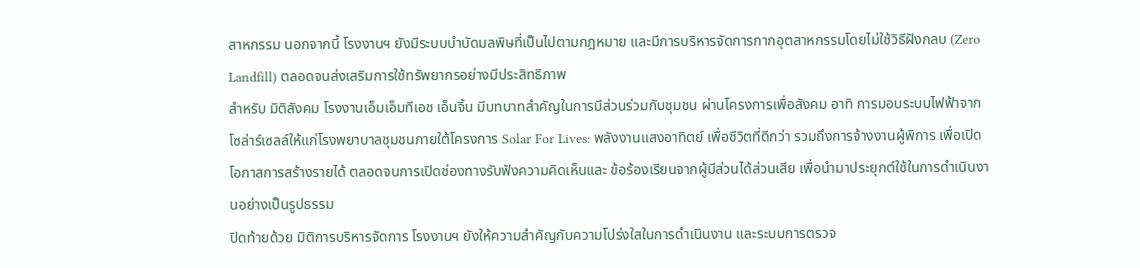สาหกรรม นอกจากนี้ โรงงานฯ ยังมีระบบบำบัดมลพิษที่เป็นไปตามกฎหมาย และมีการบริหารจัดการกากอุตสาหกรรมโดยไม่ใช้วิธีฝังกลบ (Zero Landfill) ตลอดจนส่งเสริมการใช้ทรัพยากรอย่างมีประสิทธิภาพ
สำหรับ มิติสังคม โรงงานเอ็มเอ็มทีเอช เอ็นจิ้น มีบทบาทสำคัญในการมีส่วนร่วมกับชุมชน ผ่านโครงการเพื่อสังคม อาทิ การมอบระบบไฟฟ้าจากโซล่าร์เซลล์ให้แก่โรงพยาบาลชุมชนภายใต้โครงการ Solar For Lives: พลังงานแสงอาทิตย์ เพื่อชีวิตที่ดีกว่า รวมถึงการจ้างงานผู้พิการ เพื่อเปิดโอกาสการสร้างรายได้ ตลอดจนการเปิดช่องทางรับฟังความคิดเห็นและ ข้อร้องเรียนจากผู้มีส่วนได้ส่วนเสีย เพื่อนำมาประยุกต์ใช้ในการดำเนินงานอย่างเป็นรูปธรรม
ปิดท้ายด้วย มิติการบริหารจัดการ โรงงานฯ ยังให้ความสำคัญกับความโปร่งใสในการดำเนินงาน และระบบการตรวจ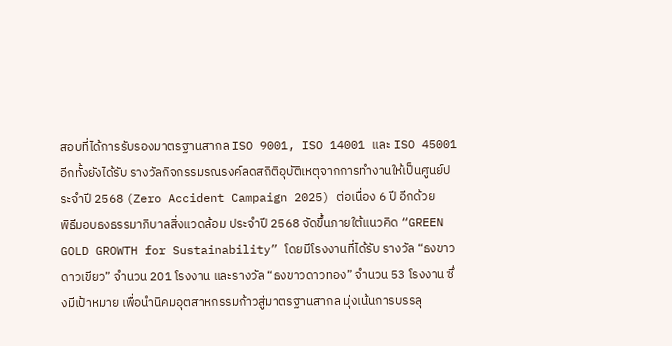สอบที่ได้การรับรองมาตรฐานสากล ISO 9001, ISO 14001 และ ISO 45001 อีกทั้งยังได้รับ รางวัลกิจกรรมรณรงค์ลดสถิติอุบัติเหตุจากการทำงานให้เป็นศูนย์ประจำปี 2568 (Zero Accident Campaign 2025) ต่อเนื่อง 6 ปี อีกด้วย
พิธีมอบธงธรรมาภิบาลสิ่งแวดล้อม ประจำปี 2568 จัดขึ้นภายใต้แนวคิด “GREEN GOLD GROWTH for Sustainability” โดยมีโรงงานที่ได้รับ รางวัล “ธงขาวดาวเขียว” จำนวน 201 โรงงาน และรางวัล “ธงขาวดาวทอง” จำนวน 53 โรงงาน ซึ่งมีเป้าหมาย เพื่อนำนิคมอุตสาหกรรมก้าวสู่มาตรฐานสากล มุ่งเน้นการบรรลุ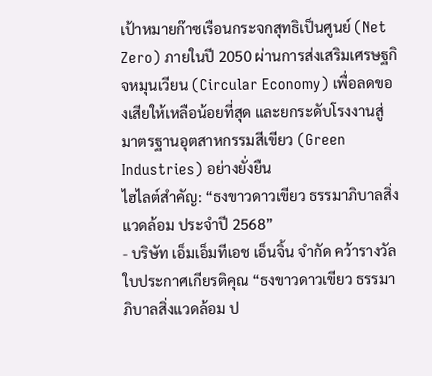เป้าหมายก๊าซเรือนกระจกสุทธิเป็นศูนย์ (Net Zero) ภายในปี 2050 ผ่านการส่งเสริมเศรษฐกิจหมุนเวียน (Circular Economy) เพื่อลดของเสียให้เหลือน้อยที่สุด และยกระดับโรงงานสู่มาตรฐานอุตสาหกรรมสีเขียว (Green Industries) อย่างยั่งยืน
ไฮไลต์สำคัญ: “ธงขาวดาวเขียว ธรรมาภิบาลสิ่งแวดล้อม ประจำปี 2568”
- บริษัท เอ็มเอ็มทีเอช เอ็นจิ้น จำกัด คว้ารางวัลใบประกาศเกียรติคุณ “ธงขาวดาวเขียว ธรรมาภิบาลสิ่งแวดล้อม ป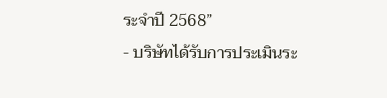ระจำปี 2568”
- บริษัทได้รับการประเมินระ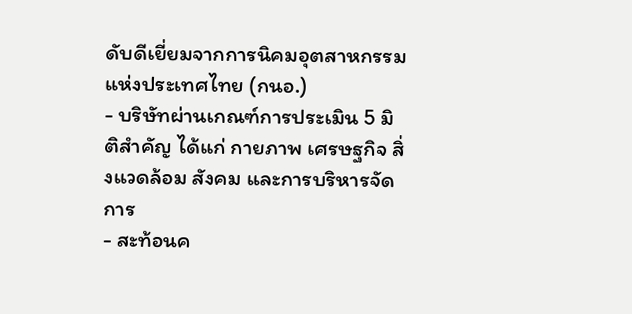ดับดีเยี่ยมจากการนิคมอุตสาหกรรมแห่งประเทศไทย (กนอ.)
- บริษัทผ่านเกณฑ์การประเมิน 5 มิติสำคัญ ได้แก่ กายภาพ เศรษฐกิจ สิ่งแวดล้อม สังคม และการบริหารจัดการ
- สะท้อนค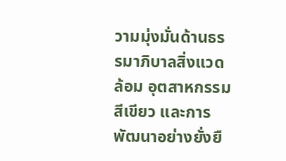วามมุ่งมั่นด้านธรรมาภิบาลสิ่งแวดล้อม อุตสาหกรรมสีเขียว และการพัฒนาอย่างยั่งยื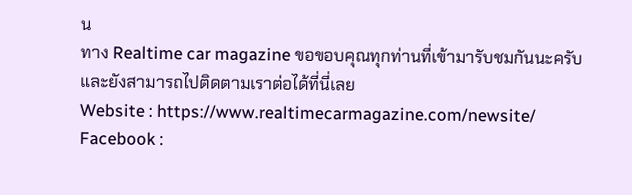น
ทาง Realtime car magazine ขอขอบคุณทุกท่านที่เข้ามารับชมกันนะครับ และยังสามารถไปติดตามเราต่อได้ที่นี่เลย
Website : https://www.realtimecarmagazine.com/newsite/
Facebook :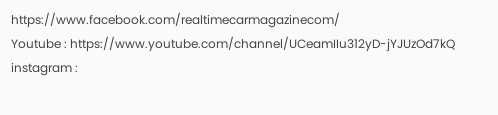https://www.facebook.com/realtimecarmagazinecom/
Youtube : https://www.youtube.com/channel/UCeamIIu312yD-jYJUzOd7kQ
instagram :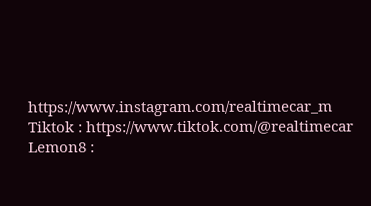https://www.instagram.com/realtimecar_m
Tiktok : https://www.tiktok.com/@realtimecar
Lemon8 :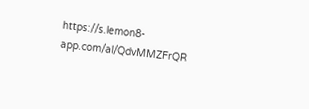https://s.lemon8-app.com/al/QdvMMZFrQR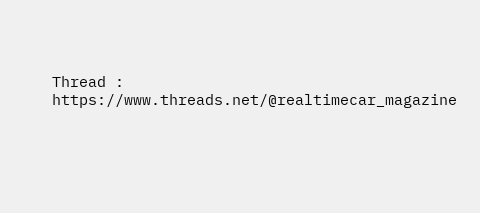Thread : https://www.threads.net/@realtimecar_magazine